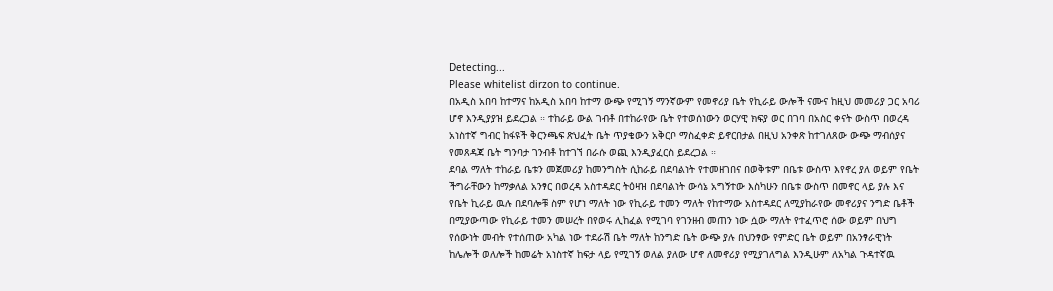Detecting...
Please whitelist dirzon to continue.
በአዲስ አበባ ከተማና ከአዲስ አበባ ከተማ ውጭ የሚገኝ ማንኛውም የመኖሪያ ቤት የኪራይ ውሎች ናሙና ከዚህ መመሪያ ጋር አባሪ ሆኖ እንዲያያዝ ይደረጋል ። ተከራይ ውል ገብቶ በተከራየው ቤት የተወሰነውን ወርሃዊ ክፍያ ወር በገባ በአስር ቀናት ውስጥ በወረዳ አነስተኛ ግብር ከፋዩች ቅርንጫፍ ጽህፈት ቤት ጥያቄውን አቅርቦ ማስፈቀድ ይኖርበታል በዚህ አንቀጽ ከተገለጸው ውጭ ማብሰያና የመጸዳጃ ቤት ግንባታ ገንብቶ ከተገኘ በራሱ ወጪ እንዲያፈርስ ይደረጋል ።
ደባል ማለት ተከራይ ቤቱን መጀመሪያ ከመንግስት ሲከራይ በደባልነት የተመዘገበና በወቅቱም በቤቱ ውስጥ እየኖረ ያለ ወይም የቤት ችግራቸውን ከማቃለል አንፃር በወረዳ አስተዳደር ትዕዛዝ በደባልነት ውሳኔ አግኝተው እስካሁን በቤቱ ውስጥ በመኖር ላይ ያሉ እና የቤት ኪራይ ዉሉ በደባሎቹ ስም የሆነ ማለት ነው የኪራይ ተመን ማለት የከተማው አስተዳደር ለሚያከራየው መኖሪያና ንግድ ቤቶች በሚያውጣው የኪራይ ተመን መሠረት በየወሩ ሊከፈል የሚገባ የገንዘብ መጠን ነው ሷው ማለት የተፈጥሮ ሰው ወይም በህግ የሰውነት መብት የተሰጠው አካል ነው ተደራሽ ቤት ማለት ከንግድ ቤት ውጭ ያሉ በህንፃው የምድር ቤት ወይም በአንፃራዊነት ከሌሎች ወለሎች ከመሬት አነስተኛ ከፍታ ላይ የሚገኝ ወለል ያለው ሆኖ ለመኖሪያ የሚያገለግል እንዲሁም ለአካል ጉዳተኛዉ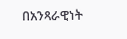በአንጻራዊነት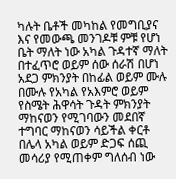ካሉት ቤቶች መካከል የመግቢያና እና የመውጫ መንገዶቹ ምቹ የሆነ ቤት ማለት ነው አካል ጉዳተኛ ማለት በተፈጥሮ ወይም ሰው ሰራሽ በሆነ አደጋ ምክንያት በከፊል ወይም ሙሉ በሙሉ የአካል የአእምሮ ወይም የስሜት ሕዋሳት ጉዳት ምክንያት ማከናወን የሚገባውን መደበኛ ተግባር ማከናወን ሳይችል ቀርቶ በሌላ አካል ወይም ድጋፍ ሰጪ መሳሪያ የሚጠቀም ግለሰብ ነው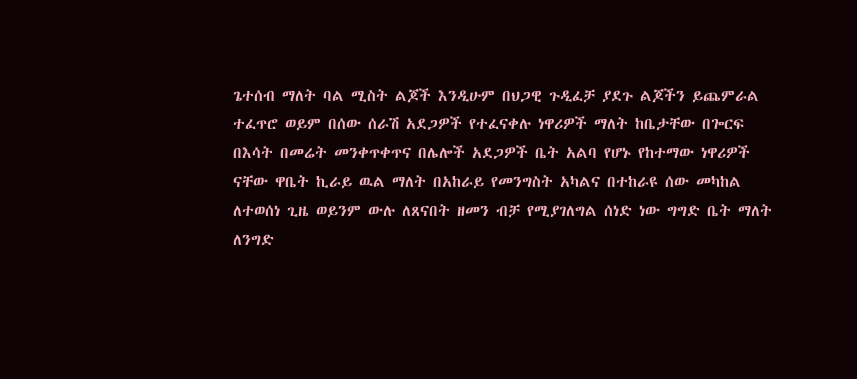ጌተሰብ ማለት ባል ሚስት ልጆች እንዲሁም በህጋዊ ጉዲፈቻ ያደጉ ልጆችን ይጨምራል ተፈጥሮ ወይም በሰው ሰራሽ አደጋዎች የተፈናቀሉ ነዋሪዎች ማለት ከቤታቸው በጐርፍ በእሳት በመሬት መንቀጥቀጥና በሌሎች አደጋዎች ቤት አልባ የሆኑ የከተማው ነዋሪዎች ናቸው ዋቤት ኪራይ ዉል ማለት በአከራይ የመንግስት አካልና በተከራዩ ሰው መካከል ለተወሰነ ጊዜ ወይንም ውሉ ለጸናበት ዘመን ብቻ የሚያገለግል ሰነድ ነው ግግድ ቤት ማለት ለንግድ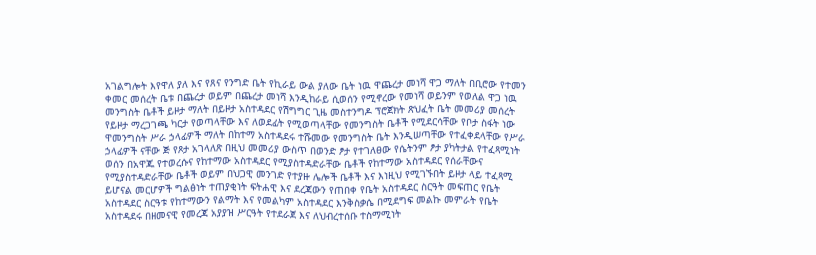አገልግሎት እየዋለ ያለ እና የጸና የንግድ ቤት የኪራይ ውል ያለው ቤት ነዉ ዋጨረታ መነሻ ዋጋ ማለት በቢሮው የተመን ቀመር መሰረት ቤቱ በጨረታ ወይም በጨረታ መነሻ እንዲከራይ ሲወሰን የሚኖረው የመነሻ ወይንም የወለል ዋጋ ነዉ መንግስት ቤቶች ይዞታ ማለት በይዞታ አስተዳደር የሽግግር ጊዜ መስተንግዶ ፕሮጀክት ጽህፈት ቤት መመሪያ መሰረት የይዞታ ማረጋገጫ ካርታ የወጣላቸው እና ለወደፊት የሚወጣላቸው የመንግስት ቤቶች የሚደርሳቸው የቦታ ስፋት ነው ዋመንግስት ሥራ ኃላፊዎች ማለት በከተማ አስተዳደሩ ተሹመው የመንግስት ቤት እንዲሠጣቸው የተፈቀደላቸው የሥራ ኃላፊዎች ናቸው ጅ የጾታ አገላለጽ በዚህ መመሪያ ውስጥ በወንድ ፆታ የተገለፀው የሴትንም ፆታ ያካትታል የተፈጻሚነት ወሰን በአዋጁ የተወረሱና የከተማው አስተዳደር የሚያስተዳድራቸው ቤቶች የከተማው አስተዳደር የሰራቸውና የሚያስተዳድራቸው ቤቶች ወይም በህጋዊ መንገድ የተያዙ ሌሎች ቤቶች እና እነዚህ የሚገኙበት ይዞታ ላይ ተፈጻሚ ይሆናል መርሆዎች ግልፅነት ተጠያቂነት ፍትሐዊ እና ደረጃውን የጠበቀ የቤት አስተዳደር ስርዓት መፍጠር የቤት አስተዳደር ስርዓቱ የከተማውን የልማት እና የመልካም አስተዳደር እንቅስቃሴ በሚደግፍ መልኩ መምራት የቤት አስተዳደሩ በዘመናዊ የመረጃ አያያዝ ሥርዓት የተደራጀ እና ለህብረተሰቡ ተስማሚነት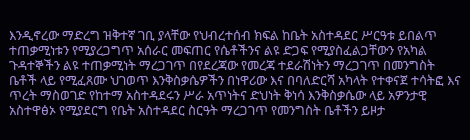እንዲኖረው ማድረግ ዝቅተኛ ገቢ ያላቸው የህብረተሰብ ክፍል ከቤት አስተዳደር ሥርዓቱ ይበልጥ ተጠቃሚነቱን የሚያረጋግጥ አሰራር መፍጠር የሴቶችንና ልዩ ድጋፍ የሚያስፈልጋቸውን የአካል ጉዳተኞችን ልዩ ተጠቃሚነት ማረጋገጥ በየደረጃው የመረጃ ተደራሽነትን ማረጋገጥ በመንግስት ቤቶች ላይ የሚፈጸሙ ህገወጥ እንቅስቃሴዎችን በነዋሪው እና በባለድርሻ አካላት የተቀናጀ ተሳትፎ እና ጥረት ማስወገድ የከተማ አስተዳደሩን ሥራ አጥነትና ድህነት ቅነሳ እንቅስቃሴው ላይ አዎንታዊ አስተዋፅኦ የሚያደርግ የቤት አስተዳደር ስርዓት ማረጋገጥ የመንግስት ቤቶችን ይዞታ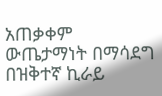አጠቃቀም ውጤታማነት በማሳደግ በዝቅተኛ ኪራይ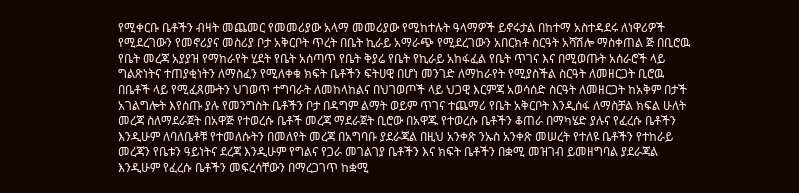የሚቀርቡ ቤቶችን ብዛት መጨመር የመመሪያው አላማ መመሪያው የሚከተሉት ዓላማዎች ይኖሩታል በከተማ አስተዳደሩ ለነዋሪዎች የሚደረገውን የመኖሪያና መስሪያ ቦታ አቅርቦት ጥረት በቤት ኪራይ አማራጭ የሚደረገውን አበርክቶ ስርዓት አሻሽሎ ማስቀጠል ጅ በቢሮዉ የቤት መረጃ አያያዝ የማከራየት ሂደት የቤት አሰጣጥ የቤት ቅያሬ የቤት የኪራይ አከፋፈል የቤት ጥገና እና በሚወጡት አሰራሮች ላይ ግልጽነትና ተጠያቂነትን ለማስፈን የሚለቀቁ ክፍት ቤቶችን ፍትሀዊ በሆነ መንገድ ለማከራየት የሚያስችል ስርዓት ለመዘርጋት ቢሮዉ በቤቶች ላይ የሚፈጸሙትን ህገወጥ ተግባራት ለመከላከልና በህገወጦች ላይ ህጋዊ እርምጃ አወሳሰድ ስርዓት ለመዘርጋት ከአቅም በታች አገልግሎት እየሰጡ ያሉ የመንግስት ቤቶችን ቦታ በዳግም ልማት ወይም ጥገና ተጨማሪ የቤት አቅርቦት እንዲሰፋ ለማስቻል ክፍል ሁለት መረጃ ስለማደራጀት በአዋጅ የተወረሱ ቤቶች መረጃ ማደራጀት ቢሮው በአዋጁ የተወረሱ ቤቶችን ቆጠራ በማካሄድ ያሉና የፈረሱ ቤቶችን እንዲሁም ለባለቤቶቹ የተመለሱትን በመለየት መረጃ በአግባቡ ያደራጃል በዚህ አንቀጽ ንኡስ አንቀጽ መሠረት የተለዩ ቤቶችን የተከራይ መረጃን የቤቱን ዓይነትና ደረጃ እንዲሁም የግልና የጋራ መገልገያ ቤቶችን እና ክፍት ቤቶችን በቋሚ መዝገብ ይመዘግባል ያደራጃል እንዲሁም የፈረሱ ቤቶችን መፍረሳቸውን በማረጋገጥ ከቋሚ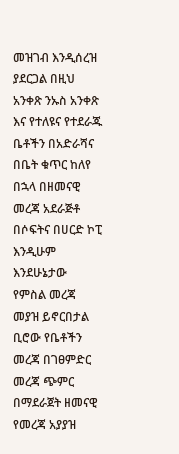መዝገብ እንዲሰረዝ ያደርጋል በዚህ አንቀጽ ንኡስ አንቀጽ እና የተለዩና የተደራጁ ቤቶችን በአድራሻና በቤት ቁጥር ከለየ በኋላ በዘመናዊ መረጃ አደራጅቶ በሶፍትና በሀርድ ኮፒ እንዲሁም እንደሁኔታው የምስል መረጃ መያዝ ይኖርበታል ቢሮው የቤቶችን መረጃ በገፀምድር መረጃ ጭምር በማደራጀት ዘመናዊ የመረጃ አያያዝ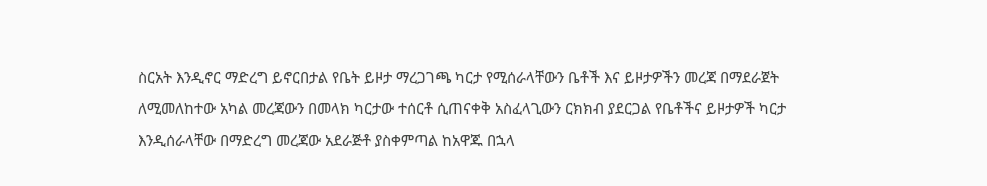ስርአት እንዲኖር ማድረግ ይኖርበታል የቤት ይዞታ ማረጋገጫ ካርታ የሚሰራላቸውን ቤቶች እና ይዞታዎችን መረጃ በማደራጀት ለሚመለከተው አካል መረጃውን በመላክ ካርታው ተሰርቶ ሲጠናቀቅ አስፈላጊውን ርክክብ ያደርጋል የቤቶችና ይዞታዎች ካርታ እንዲሰራላቸው በማድረግ መረጃው አደራጅቶ ያስቀምጣል ከአዋጁ በኋላ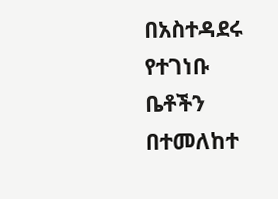በአስተዳደሩ የተገነቡ ቤቶችን በተመለከተ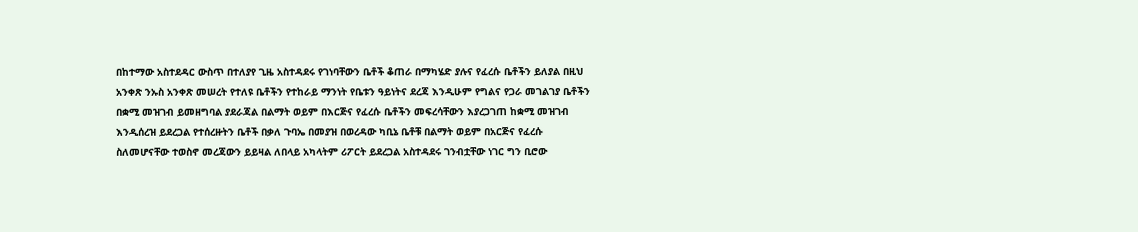በከተማው አስተደዳር ውስጥ በተለያየ ጊዜ አስተዳደሩ የገነባቸውን ቤቶች ቆጠራ በማካሄድ ያሉና የፈረሱ ቤቶችን ይለያል በዚህ አንቀጽ ንኡስ አንቀጽ መሠረት የተለዩ ቤቶችን የተከራይ ማንነት የቤቱን ዓይነትና ደረጃ እንዲሁም የግልና የጋራ መገልገያ ቤቶችን በቋሚ መዝገብ ይመዘግባል ያደራጃል በልማት ወይም በእርጅና የፈረሱ ቤቶችን መፍረሳቸውን እያረጋገጠ ከቋሚ መዝገብ እንዲሰረዝ ይደረጋል የተሰረዙትን ቤቶች በቃለ ጉባኤ በመያዝ በወረዳው ካቢኔ ቤቶቹ በልማት ወይም በአርጅና የፈረሱ ስለመሆናቸው ተወስኖ መረጃውን ይይዛል ለበላይ አካላትም ሪፖርት ይደረጋል አስተዳደሩ ገንብቷቸው ነገር ግን ቢሮው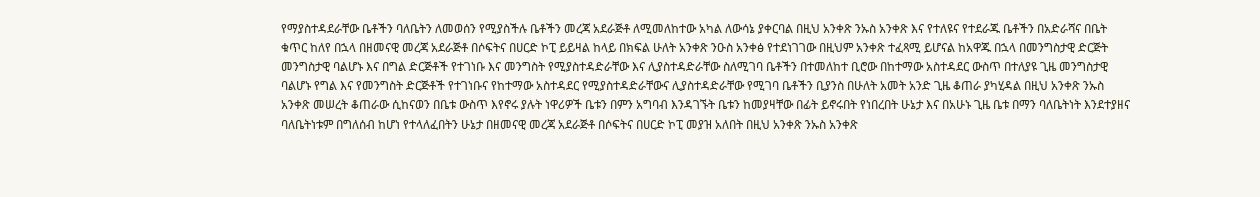የማያስተዳደራቸው ቤቶችን ባለቤትን ለመወሰን የሚያስችሉ ቤቶችን መረጃ አደራጅቶ ለሚመለከተው አካል ለውሳኔ ያቀርባል በዚህ አንቀጽ ንኡስ አንቀጽ እና የተለዩና የተደራጁ ቤቶችን በአድራሻና በቤት ቁጥር ከለየ በኋላ በዘመናዊ መረጃ አደራጅቶ በሶፍትና በሀርድ ኮፒ ይይዛል ከላይ በክፍል ሁለት አንቀጽ ንዑስ አንቀፅ የተደነገገው በዚህም አንቀጽ ተፈጻሚ ይሆናል ከአዋጁ በኋላ በመንግስታዊ ድርጅት መንግስታዊ ባልሆኑ እና በግል ድርጅቶች የተገነቡ እና መንግስት የሚያስተዳድራቸው እና ሊያስተዳድራቸው ስለሚገባ ቤቶችን በተመለከተ ቢሮው በከተማው አስተዳደር ውስጥ በተለያዩ ጊዜ መንግስታዊ ባልሆኑ የግል እና የመንግስት ድርጅቶች የተገነቡና የከተማው አስተዳደር የሚያስተዳድራቸውና ሊያስተዳድራቸው የሚገባ ቤቶችን ቢያንስ በሁለት አመት አንድ ጊዜ ቆጠራ ያካሂዳል በዚህ አንቀጽ ንኡስ አንቀጽ መሠረት ቆጠራው ሲከናወን በቤቱ ውስጥ እየኖሩ ያሉት ነዋሪዎች ቤቱን በምን አግባብ እንዳገኙት ቤቱን ከመያዛቸው በፊት ይኖሩበት የነበረበት ሁኔታ እና በአሁኑ ጊዜ ቤቱ በማን ባለቤትነት እንደተያዘና ባለቤትነቱም በግለሰብ ከሆነ የተላለፈበትን ሁኔታ በዘመናዊ መረጃ አደራጅቶ በሶፍትና በሀርድ ኮፒ መያዝ አለበት በዚህ አንቀጽ ንኡስ አንቀጽ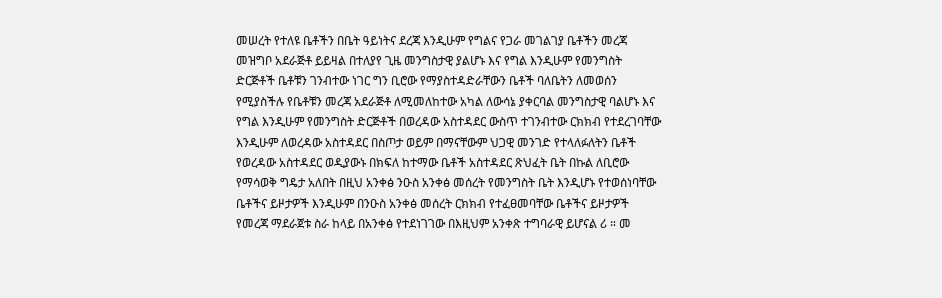መሠረት የተለዩ ቤቶችን በቤት ዓይነትና ደረጃ እንዲሁም የግልና የጋራ መገልገያ ቤቶችን መረጃ መዝግቦ አደራጅቶ ይይዛል በተለያየ ጊዜ መንግስታዊ ያልሆኑ እና የግል እንዲሁም የመንግስት ድርጅቶች ቤቶቹን ገንብተው ነገር ግን ቢሮው የማያስተዳድራቸውን ቤቶች ባለቤትን ለመወሰን የሚያስችሉ የቤቶቹን መረጃ አደራጅቶ ለሚመለከተው አካል ለውሳኔ ያቀርባል መንግስታዊ ባልሆኑ እና የግል እንዲሁም የመንግስት ድርጅቶች በወረዳው አስተዳደር ውስጥ ተገንብተው ርክክብ የተደረገባቸው እንዲሁም ለወረዳው አስተዳደር በስጦታ ወይም በማናቸውም ህጋዊ መንገድ የተላለፉለትን ቤቶች የወረዳው አስተዳደር ወዲያውኑ በክፍለ ከተማው ቤቶች አስተዳደር ጽህፈት ቤት በኩል ለቢሮው የማሳወቅ ግዴታ አለበት በዚህ አንቀፅ ንዑስ አንቀፅ መሰረት የመንግስት ቤት እንዲሆኑ የተወሰነባቸው ቤቶችና ይዞታዎች እንዲሁም በንዑስ አንቀፅ መሰረት ርክክብ የተፈፀመባቸው ቤቶችና ይዞታዎች የመረጃ ማደራጀቱ ስራ ከላይ በአንቀፅ የተደነገገው በእዚህም አንቀጽ ተግባራዊ ይሆናል ሪ ። መ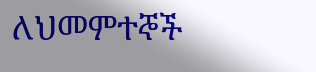ለህመምተኞች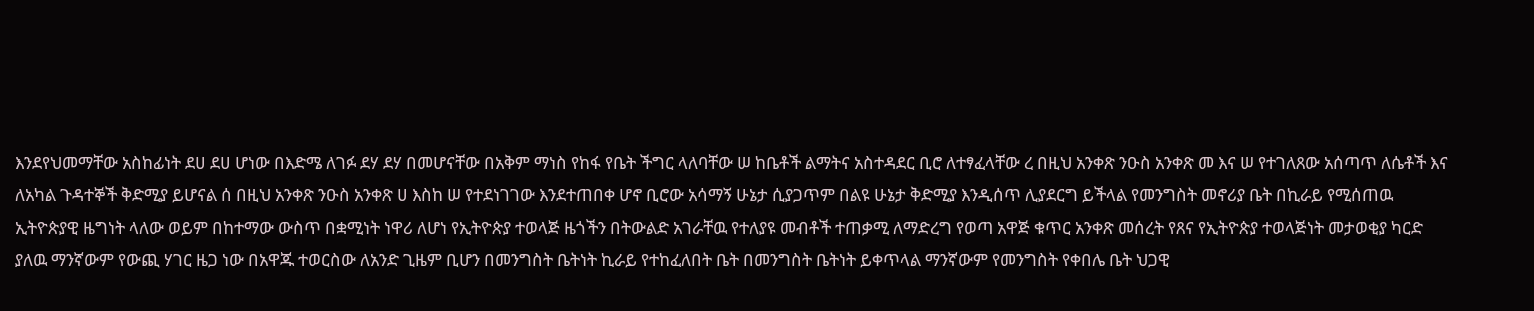እንደየህመማቸው አስከፊነት ደሀ ደሀ ሆነው በእድሜ ለገፉ ደሃ ደሃ በመሆናቸው በአቅም ማነስ የከፋ የቤት ችግር ላለባቸው ሠ ከቤቶች ልማትና አስተዳደር ቢሮ ለተፃፈላቸው ረ በዚህ አንቀጽ ንዑስ አንቀጽ መ እና ሠ የተገለጸው አሰጣጥ ለሴቶች እና ለአካል ጉዳተኞች ቅድሚያ ይሆናል ሰ በዚህ አንቀጽ ንዑስ አንቀጽ ሀ እስከ ሠ የተደነገገው እንደተጠበቀ ሆኖ ቢሮው አሳማኝ ሁኔታ ሲያጋጥም በልዩ ሁኔታ ቅድሚያ እንዲሰጥ ሊያደርግ ይችላል የመንግስት መኖሪያ ቤት በኪራይ የሚሰጠዉ ኢትዮጵያዊ ዜግነት ላለው ወይም በከተማው ውስጥ በቋሚነት ነዋሪ ለሆነ የኢትዮጵያ ተወላጅ ዜጎችን በትውልድ አገራቸዉ የተለያዩ መብቶች ተጠቃሚ ለማድረግ የወጣ አዋጅ ቁጥር አንቀጽ መሰረት የጸና የኢትዮጵያ ተወላጅነት መታወቂያ ካርድ ያለዉ ማንኛውም የውጪ ሃገር ዜጋ ነው በአዋጁ ተወርስው ለአንድ ጊዜም ቢሆን በመንግስት ቤትነት ኪራይ የተከፈለበት ቤት በመንግስት ቤትነት ይቀጥላል ማንኛውም የመንግስት የቀበሌ ቤት ህጋዊ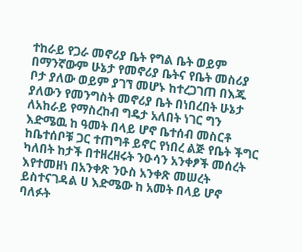ተከራይ የጋራ መኖሪያ ቤት የግል ቤት ወይም በማንኛውም ሁኔታ የመኖሪያ ቤትና የቤት መስሪያ ቦታ ያለው ወይም ያገኘ መሆኑ ከተረጋገጠ በእጁ ያለውን የመንግስት መኖሪያ ቤት በነበረበት ሁኔታ ለአከራይ የማስረከብ ግዴታ አለበት ነገር ግን እድሜዉ ከ ዓመት በላይ ሆኖ ቤተሰብ መስርቶ ከቤተሰቦቹ ጋር ተጠግቶ ይኖር የነበረ ልጅ የቤት ችግር ካለበት ከታች በተዘረዘሩት ንዑሳን አንቀፆች መሰረት እየተመዘነ በአንቀጽ ንዑስ አንቀጽ መሠረት ይስተናገዳል ሀ እድሜው ከ አመት በላይ ሆኖ ባለፉት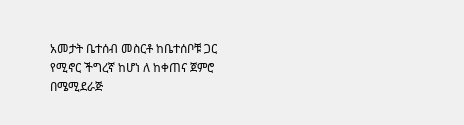አመታት ቤተሰብ መስርቶ ከቤተሰቦቹ ጋር የሚኖር ችግረኛ ከሆነ ለ ከቀጠና ጀምሮ በሜሚደራጅ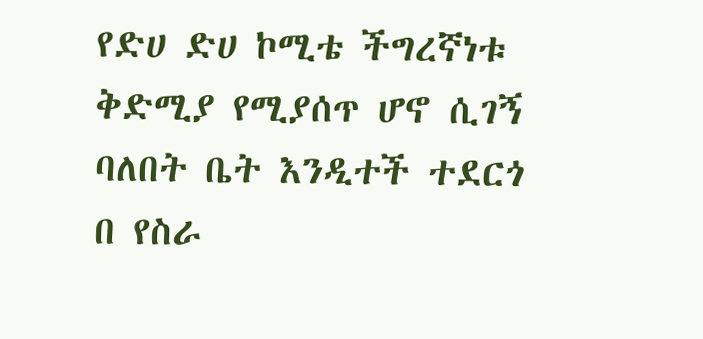የድሀ ድሀ ኮሚቴ ችግረኛነቱ ቅድሚያ የሚያሰጥ ሆኖ ሲገኝ ባለበት ቤት እንዲተች ተደርጎ በ የስራ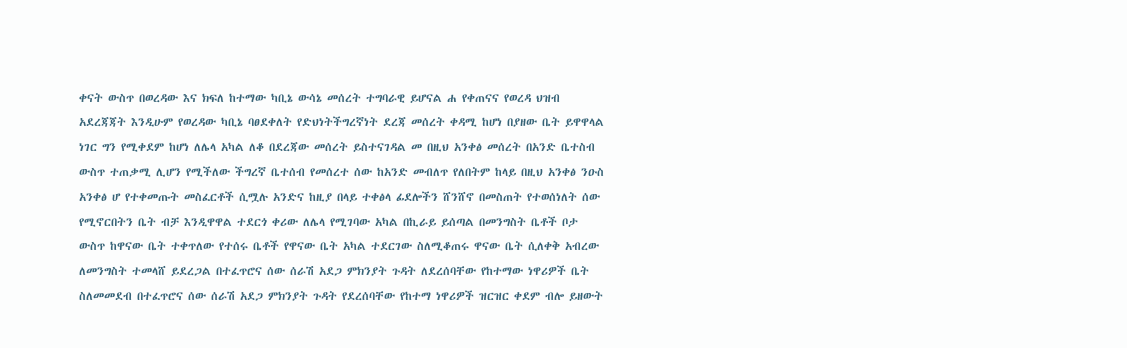ቀናት ውስጥ በወረዳው እና ክፍለ ከተማው ካቢኔ ውሳኔ መሰረት ተግባራዊ ይሆናል ሐ የቀጠናና የወረዳ ህዝብ አደረጃጃት እንዲሁም የወረዳው ካቢኔ ባፀደቀለት የድህነትችግረኛነት ደረጃ መሰረት ቀዳሚ ከሆነ በያዘው ቤት ይዋዋላል ነገር ግን የሚቀደም ከሆነ ለሌላ አካል ለቆ በደረጃው መሰረት ይስተናገዳል መ በዚህ አንቀፅ መሰረት በአንድ ቤተስብ ውስጥ ተጠቃሚ ሊሆን የሚችለው ችግረኛ ቤተሰብ የመሰረተ ሰው ከአንድ መብለጥ የለበትም ከላይ በዚህ አንቀፅ ንዑስ አንቀፅ ሆ የተቀመጡት መስፈርቶች ሲሟሉ አንድና ከዚያ በላይ ተቀፅላ ፊደሎችን ሸንሸኖ በመስጠት የተወሰነለት ሰው የሚኖርበትን ቤት ብቻ እንዲዋዋል ተደርጎ ቀሪው ለሌላ የሚገባው አካል በኪራይ ይሰጣል በመንግስት ቤቶች ቦታ ውስጥ ከዋናው ቤት ተቀጥለው የተሰሩ ቤቶች የዋናው ቤት አካል ተደርገው ስለሚቆጠሩ ዋናው ቤት ሲለቀቅ አብረው ለመንግስት ተመላሸ ይደረጋል በተፈጥሮና ሰው ሰራሽ አደጋ ምክንያት ጉዳት ለደረሰባቸው የከተማው ነዋሪዎች ቤት ስለመመደብ በተፈጥሮና ሰው ሰራሽ አደጋ ምክንያት ጉዳት የደረሰባቸው የከተማ ነዋሪዎች ዝርዝር ቀደም ብሎ ይዘውት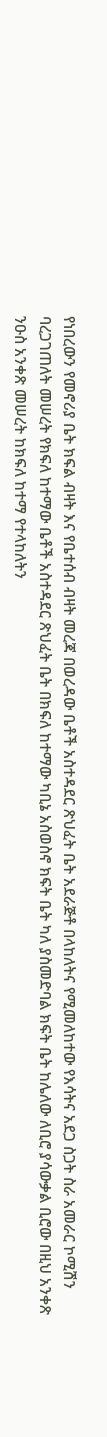የነበረውን የመኖሪያ ቤት ክፍል ብዛት እና የቤተሰብ ብዛት መረጃ በወረዳው ቤቶች አስተዳደር ጽህፈት ቤት አደራጅቶ በላከለትና የሚመለከተው የእሳትና አደጋ ስጋት ስራ አመራር ኮሚሽን ባረጋገጠለት መሠረት የክፍለ ከተማው ቤቶች አስተዳደር ጽህፈት ቤት በክፍለ ከተማው ካቢኔ አስወስኖ ክፍት ቤት ካለ ያስመድባል ክፍት ቤት ከሌለው ለቢሮ ያሳውቃል ቢሮው በዚህ አንቀጽ ንዑስ አንቀጽ መሠረት ከክፍለ ከተማ የተላከለትን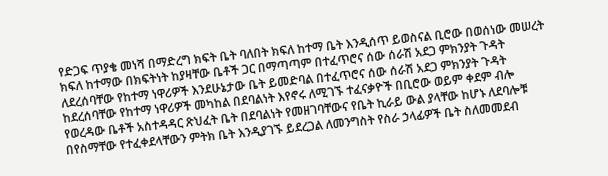የድጋፍ ጥያቄ መነሻ በማድረግ ክፍት ቤት ባለበት ክፍለ ከተማ ቤት እንዲሰጥ ይወስናል ቢሮው በወሰነው መሠረት ክፍለ ከተማው በክፍትነት ከያዛቸው ቤቶች ጋር በማጣጣም በተፈጥሮና ሰው ሰራሽ አደጋ ምክንያት ጉዳት ለደረሰባቸው የከተማ ነዋሪዎች እንደሁኔታው ቤት ይመድባል በተፈጥሮና ሰው ሰራሽ አደጋ ምክንያት ጉዳት ከደረሰባቸው የከተማ ነዋሪዎች መካከል በደባልነት እየኖሩ ለሚገኙ ተፈናቃዮች በቢሮው ወይም ቀደም ብሎ የወረዳው ቤቶች አስተዳዳር ጽህፈት ቤት በደባልነት የመዘገባቸውና የቤት ኪራይ ውል ያላቸው ከሆኑ ለደባሎቹ በየስማቸው የተፈቀደላቸውን ምትክ ቤት እንዲያገኙ ይደረጋል ለመንግስት የስራ ኃላፊዎች ቤት ስለመመደብ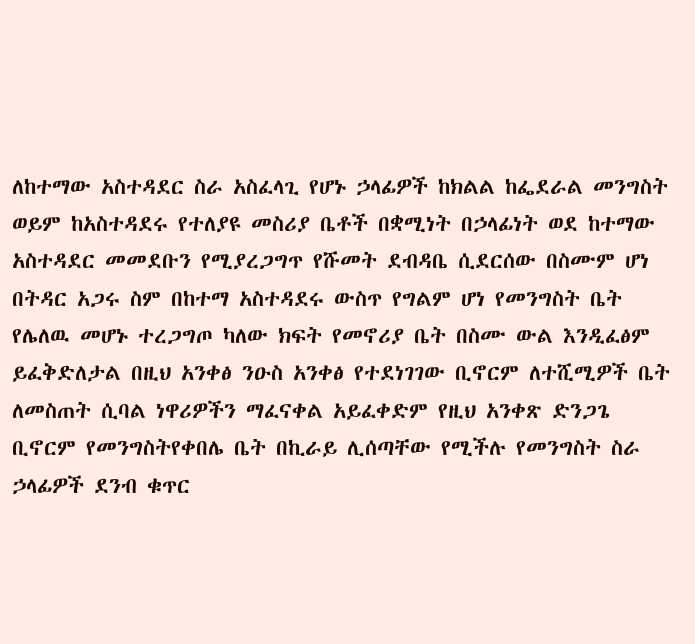ለከተማው አስተዳደር ስራ አስፈላጊ የሆኑ ኃላፊዎች ከክልል ከፌደራል መንግስት ወይም ከአስተዳደሩ የተለያዩ መስሪያ ቤቶች በቋሚነት በኃላፊነት ወደ ከተማው አስተዳደር መመደቡን የሚያረጋግጥ የሹመት ደብዳቤ ሲደርሰው በስሙም ሆነ በትዳር አጋሩ ስም በከተማ አስተዳደሩ ውስጥ የግልም ሆነ የመንግስት ቤት የሌለዉ መሆኑ ተረጋግጦ ካለው ክፍት የመኖሪያ ቤት በስሙ ውል እንዲፈፅም ይፈቅድለታል በዚህ አንቀፅ ንዑስ አንቀፅ የተደነገገው ቢኖርም ለተሺሚዎች ቤት ለመስጠት ሲባል ነዋሪዎችን ማፈናቀል አይፈቀድም የዚህ አንቀጽ ድንጋጌ ቢኖርም የመንግስትየቀበሌ ቤት በኪራይ ሊሰጣቸው የሚችሉ የመንግስት ስራ ኃላፊዎች ደንብ ቁጥር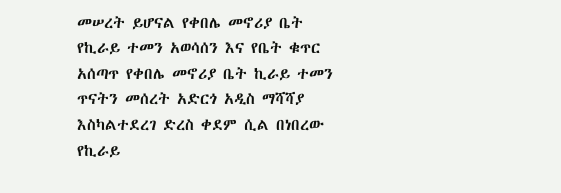መሠረት ይሆናል የቀበሌ መኖሪያ ቤት የኪራይ ተመን አወሳሰን እና የቤት ቁጥር አሰጣጥ የቀበሌ መኖሪያ ቤት ኪራይ ተመን ጥናትን መሰረት አድርጎ አዲስ ማሻሻያ እስካልተደረገ ድረስ ቀደም ሲል በነበረው የኪራይ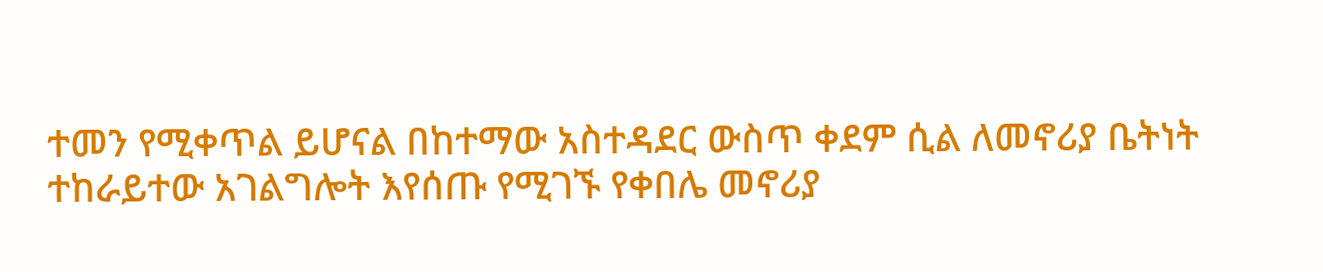ተመን የሚቀጥል ይሆናል በከተማው አስተዳደር ውስጥ ቀደም ሲል ለመኖሪያ ቤትነት ተከራይተው አገልግሎት እየሰጡ የሚገኙ የቀበሌ መኖሪያ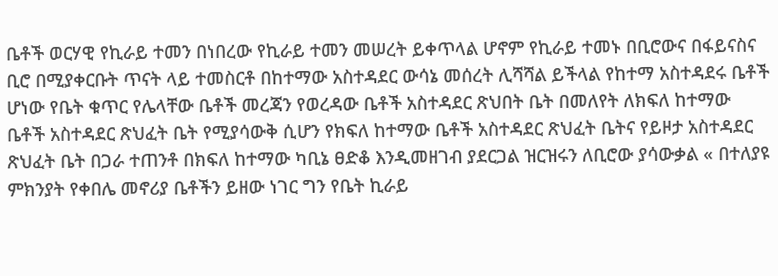ቤቶች ወርሃዊ የኪራይ ተመን በነበረው የኪራይ ተመን መሠረት ይቀጥላል ሆኖም የኪራይ ተመኑ በቢሮውና በፋይናስና ቢሮ በሚያቀርቡት ጥናት ላይ ተመስርቶ በከተማው አስተዳደር ውሳኔ መሰረት ሊሻሻል ይችላል የከተማ አስተዳደሩ ቤቶች ሆነው የቤት ቁጥር የሌላቸው ቤቶች መረጃን የወረዳው ቤቶች አስተዳደር ጽህበት ቤት በመለየት ለክፍለ ከተማው ቤቶች አስተዳደር ጽህፈት ቤት የሚያሳውቅ ሲሆን የክፍለ ከተማው ቤቶች አስተዳደር ጽህፈት ቤትና የይዞታ አስተዳደር ጽህፈት ቤት በጋራ ተጠንቶ በክፍለ ከተማው ካቢኔ ፀድቆ እንዲመዘገብ ያደርጋል ዝርዝሩን ለቢሮው ያሳውቃል « በተለያዩ ምክንያት የቀበሌ መኖሪያ ቤቶችን ይዘው ነገር ግን የቤት ኪራይ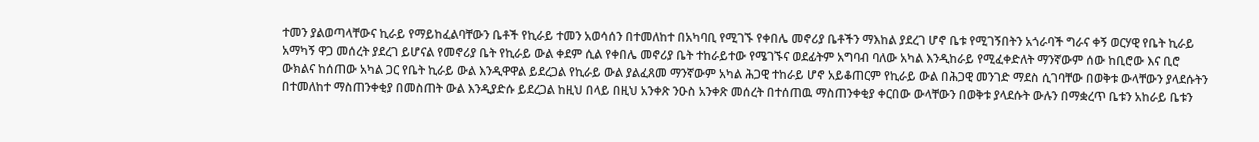ተመን ያልወጣላቸውና ኪራይ የማይከፈልባቸውን ቤቶች የኪራይ ተመን አወሳሰን በተመለከተ በአካባቢ የሚገኙ የቀበሌ መኖሪያ ቤቶችን ማእከል ያደረገ ሆኖ ቤቱ የሚገኝበትን አጎራባች ግራና ቀኝ ወርሃዊ የቤት ኪራይ አማካኝ ዋጋ መሰረት ያደረገ ይሆናል የመኖሪያ ቤት የኪራይ ውል ቀደም ሲል የቀበሌ መኖሪያ ቤት ተከራይተው የሜገኙና ወደፊትም አግባብ ባለው አካል እንዲከራይ የሚፈቀድለት ማንኛውም ሰው ከቢሮው እና ቢሮ ውክልና ከሰጠው አካል ጋር የቤት ኪራይ ውል እንዲዋዋል ይደረጋል የኪራይ ውል ያልፈጸመ ማንኛውም አካል ሕጋዊ ተከራይ ሆኖ አይቆጠርም የኪራይ ውል በሕጋዊ መንገድ ማደስ ሲገባቸው በወቅቱ ውላቸውን ያላደሱትን በተመለከተ ማስጠንቀቂያ በመስጠት ውል እንዲያድሱ ይደረጋል ከዚህ በላይ በዚህ አንቀጽ ንዑስ አንቀጽ መሰረት በተሰጠዉ ማስጠንቀቂያ ቀርበው ውላቸውን በወቅቱ ያላደሱት ውሉን በማቋረጥ ቤቱን አከራይ ቤቱን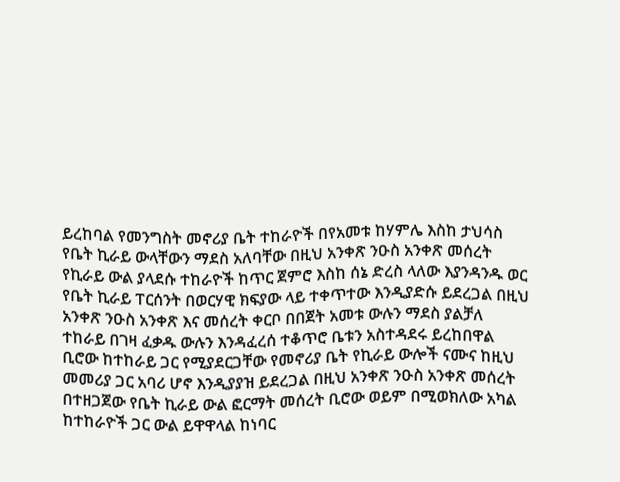ይረከባል የመንግስት መኖሪያ ቤት ተከራዮች በየአመቱ ከሃምሌ እስከ ታህሳስ የቤት ኪራይ ውላቸውን ማደስ አለባቸው በዚህ አንቀጽ ንዑስ አንቀጽ መሰረት የኪራይ ውል ያላደሱ ተከራዮች ከጥር ጀምሮ እስከ ሰኔ ድረስ ላለው እያንዳንዱ ወር የቤት ኪራይ ፐርሰንት በወርሃዊ ክፍያው ላይ ተቀጥተው እንዲያድሱ ይደረጋል በዚህ አንቀጽ ንዑስ አንቀጽ እና መሰረት ቀርቦ በበጀት አመቱ ውሉን ማደስ ያልቻለ ተከራይ በገዛ ፈቃዱ ውሉን እንዳፈረሰ ተቆጥሮ ቤቱን አስተዳደሩ ይረከበዋል ቢሮው ከተከራይ ጋር የሚያደርጋቸው የመኖሪያ ቤት የኪራይ ውሎች ናሙና ከዚህ መመሪያ ጋር አባሪ ሆኖ እንዲያያዝ ይደረጋል በዚህ አንቀጽ ንዑስ አንቀጽ መሰረት በተዘጋጀው የቤት ኪራይ ውል ፎርማት መሰረት ቢሮው ወይም በሚወክለው አካል ከተከራዮች ጋር ውል ይዋዋላል ከነባር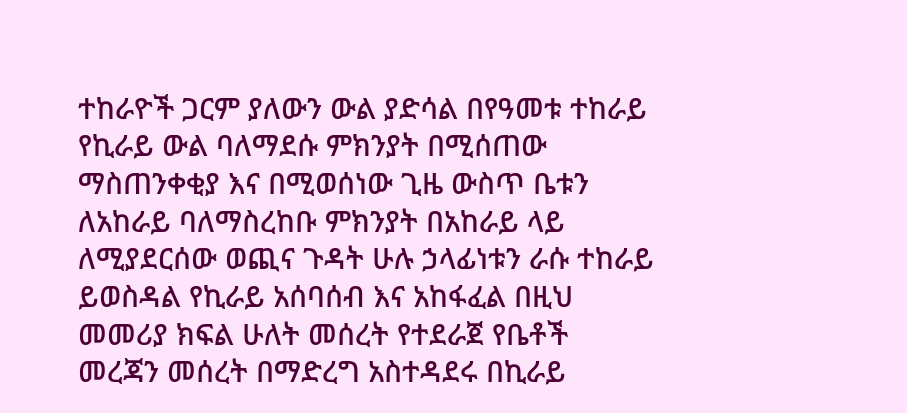ተከራዮች ጋርም ያለውን ውል ያድሳል በየዓመቱ ተከራይ የኪራይ ውል ባለማደሱ ምክንያት በሚሰጠው ማስጠንቀቂያ እና በሚወሰነው ጊዜ ውስጥ ቤቱን ለአከራይ ባለማስረከቡ ምክንያት በአከራይ ላይ ለሚያደርሰው ወጪና ጉዳት ሁሉ ኃላፊነቱን ራሱ ተከራይ ይወስዳል የኪራይ አሰባሰብ እና አከፋፈል በዚህ መመሪያ ክፍል ሁለት መሰረት የተደራጀ የቤቶች መረጃን መሰረት በማድረግ አስተዳደሩ በኪራይ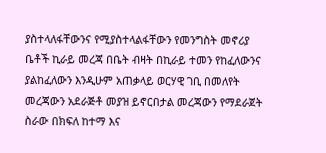ያስተላለፋቸውንና የሚያስተላልፋቸውን የመንግስት መኖሪያ ቤቶች ኪራይ መረጃ በቤት ብዛት በኪራይ ተመን የከፈለውንና ያልከፈለውን እንዲሁም አጠቃላይ ወርሃዊ ገቢ በመለየት መረጃውን አደራጅቶ መያዝ ይኖርበታል መረጃውን የማደራጀት ስራው በክፍለ ከተማ እና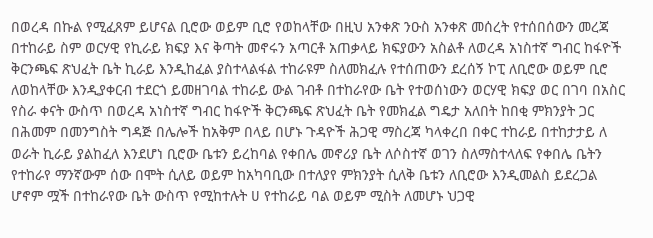በወረዳ በኩል የሚፈጸም ይሆናል ቢሮው ወይም ቢሮ የወከላቸው በዚህ አንቀጽ ንዑስ አንቀጽ መሰረት የተሰበሰውን መረጃ በተከራይ ስም ወርሃዊ የኪራይ ክፍያ እና ቅጣት መኖሩን አጣርቶ አጠቃላይ ክፍያውን አስልቶ ለወረዳ አነስተኛ ግብር ከፋዮች ቅርንጫፍ ጽህፈት ቤት ኪራይ እንዲከፈል ያስተላልፋል ተከራዩም ስለመክፈሉ የተሰጠውን ደረሰኝ ኮፒ ለቢሮው ወይም ቢሮ ለወከላቸው እንዲያቀርብ ተደርጎ ይመዘገባል ተከራይ ውል ገብቶ በተከራየው ቤት የተወሰነውን ወርሃዊ ክፍያ ወር በገባ በአስር የስራ ቀናት ውስጥ በወረዳ አነስተኛ ግብር ከፋዮች ቅርንጫፍ ጽህፈት ቤት የመክፈል ግዴታ አለበት ከበቂ ምክንያት ጋር በሕመም በመንግስት ግዳጅ በሌሎች ከአቅም በላይ በሆኑ ጉዳዮች ሕጋዊ ማስረጃ ካላቀረበ በቀር ተከራይ በተከታታይ ለ ወራት ኪራይ ያልከፈለ እንደሆነ ቢሮው ቤቱን ይረከባል የቀበሌ መኖሪያ ቤት ለሶስተኛ ወገን ስለማስተላለፍ የቀበሌ ቤትን የተከራየ ማንኛውም ሰው በሞት ሲለይ ወይም ከአካባቢው በተለያየ ምክንያት ሲለቅ ቤቱን ለቢሮው እንዲመልስ ይደረጋል ሆኖም ሟች በተከራየው ቤት ውስጥ የሚከተሉት ሀ የተከራይ ባል ወይም ሚስት ለመሆኑ ህጋዊ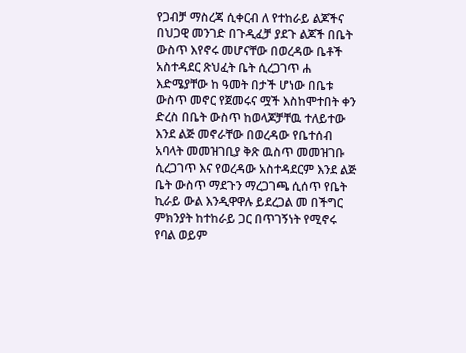የጋብቻ ማስረጃ ሲቀርብ ለ የተከራይ ልጆችና በህጋዊ መንገድ በጉዲፈቻ ያደጉ ልጆች በቤት ውስጥ እየኖሩ መሆናቸው በወረዳው ቤቶች አስተዳደር ጽህፈት ቤት ሲረጋገጥ ሐ እድሜያቸው ከ ዓመት በታች ሆነው በቤቱ ውስጥ መኖር የጀመሩና ሟች እስከሞተበት ቀን ድረስ በቤት ውስጥ ከወላጆቻቸዉ ተለይተው እንደ ልጅ መኖራቸው በወረዳው የቤተሰብ አባላት መመዝገቢያ ቅጽ ዉስጥ መመዝገቡ ሲረጋገጥ እና የወረዳው አስተዳደርም እንደ ልጅ ቤት ውስጥ ማደጉን ማረጋገጫ ሲሰጥ የቤት ኪራይ ውል እንዲዋዋሉ ይደረጋል መ በችግር ምክንያት ከተከራይ ጋር በጥገኝነት የሚኖሩ የባል ወይም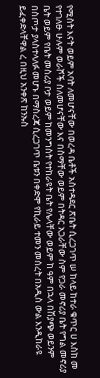የሚስት እናት ወይም አባት ለመሆናቸው በወረዳ ቤቶች አስተዳደር ጽቤት ሲረጋገጥ ሠ ከላይ ከተራ ቁጥር ሀ እስከ መ የተገለፁ ሁሉም ወራሾች ስለመሆናቸው እና በስማቸው ወይም በትዳር አጋራቸው ስም የጋራ መኖሪያ ቤት የግል መኖሪያ ቤት ወይም የቤት መስሪያ ቦታ ወይም ከመንግስት የተከራዩት ቤት የሌላቸው ወይም ከ ዓም በኋላ በሽያጭ ወይንም በስጦታ ያላስተላለፉ መሆኑ በማስረጃ ሲረጋገጥ ቤቱን በቀድሞ የኪራይ ተመን መሰረት በአዲስ ውል እንዲከራዩ ይፈቀድላቸዋል ረ በዚህ አንቀጽ ከንኡስ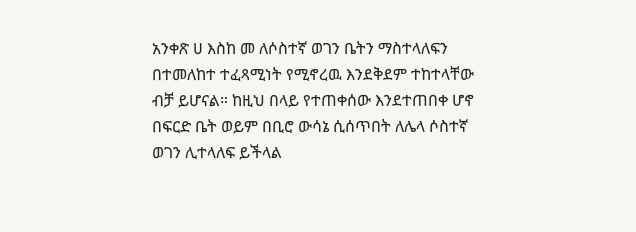አንቀጽ ሀ እስከ መ ለሶስተኛ ወገን ቤትን ማስተላለፍን በተመለከተ ተፈጻሚነት የሚኖረዉ እንደቅደም ተከተላቸው ብቻ ይሆናል። ከዚህ በላይ የተጠቀሰው እንደተጠበቀ ሆኖ በፍርድ ቤት ወይም በቢሮ ውሳኔ ሲሰጥበት ለሌላ ሶስተኛ ወገን ሊተላለፍ ይችላል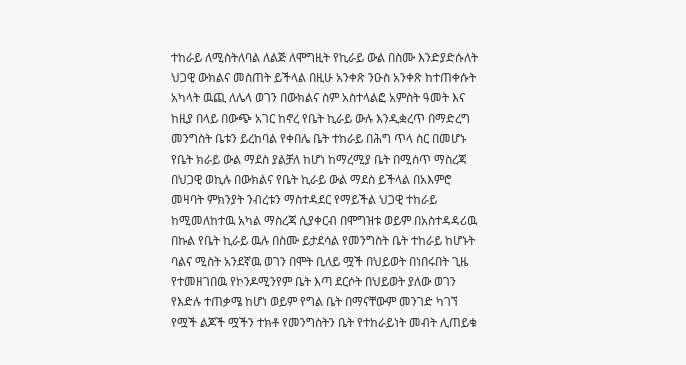ተከራይ ለሚስትለባል ለልጅ ለሞግዚት የኪራይ ውል በስሙ እንድያድሱለት ህጋዊ ውክልና መስጠት ይችላል በዚሁ አንቀጽ ንዑስ አንቀጽ ከተጠቀሱት አካላት ዉጪ ለሌላ ወገን በውክልና ስም አስተላልፎ አምስት ዓመት እና ከዚያ በላይ በውጭ አገር ከኖረ የቤት ኪራይ ውሉ እንዲቋረጥ በማድረግ መንግስት ቤቱን ይረከባል የቀበሌ ቤት ተከራይ በሕግ ጥላ ስር በመሆኑ የቤት ክራይ ውል ማደስ ያልቻለ ከሆነ ከማረሚያ ቤት በሚሰጥ ማስረጃ በህጋዊ ወኪሉ በውክልና የቤት ኪራይ ውል ማደስ ይችላል በአእምሮ መዛባት ምክንያት ንብረቱን ማስተዳደር የማይችል ህጋዊ ተከራይ ከሚመለከተዉ አካል ማስረጃ ሲያቀርብ በሞግዝቱ ወይም በአስተዳዳሪዉ በኩል የቤት ኪራይ ዉሉ በስሙ ይታደሳል የመንግስት ቤት ተከራይ ከሆኑት ባልና ሚስት አንደኛዉ ወገን በሞት ቢለይ ሟች በህይወት በነበሩበት ጊዜ የተመዘገበዉ የኮንዶሚንየም ቤት እጣ ደርሶት በህይወት ያለው ወገን የእድሉ ተጠቃሜ ከሆነ ወይም የግል ቤት በማናቸውም መንገድ ካገኘ የሟች ልጆች ሟችን ተክቶ የመንግስትን ቤት የተከራይነት መብት ሊጠይቁ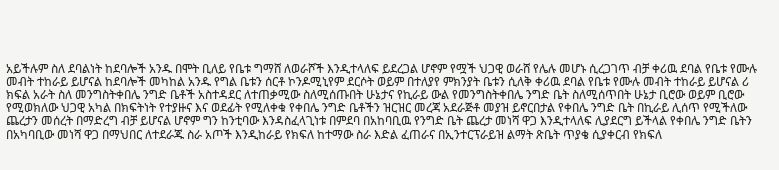አይችሉም ስለ ደባልነት ከደባሎች አንዱ በሞት ቢለይ የቤቱ ግማሸ ለወራሾች እንዲተላለፍ ይደረጋል ሆኖም የሟች ህጋዊ ወራሸ የሌሉ መሆኑ ሲረጋገጥ ብቻ ቀሪዉ ደባል የቤቱ የሙሉ መብት ተከራይ ይሆናል ከደባሎች መካከል አንዱ የግል ቤቱን ሰርቶ ኮንዶሚኒየም ደርሶት ወይም በተለያየ ምክንያት ቤቱን ሲለቅ ቀሪዉ ደባል የቤቱ የሙሉ መብት ተከራይ ይሆናል ሪ ክፍል አራት ስለ መንግስትቀበሌ ንግድ ቤቶች አስተዳደር ለተጠቃሚው ስለሚሰጡበት ሁኔታና የኪራይ ውል የመንግስትቀበሌ ንግድ ቤት ስለሚሰጥበት ሁኔታ ቢሮው ወይም ቢሮው የሚወክለው ህጋዊ አካል በክፍትነት የተያዙና እና ወደፊት የሚለቀቁ የቀበሌ ንግድ ቤቶችን ዝርዝር መረጃ አደራጅቶ መያዝ ይኖርበታል የቀበሌ ንግድ ቤት በኪራይ ሊሰጥ የሚችለው ጨረታን መሰረት በማድረግ ብቻ ይሆናል ሆኖም ግን ከንቲባው እንዳስፈላጊነቱ በምደባ በአከባቢዉ የንግድ ቤት ጨረታ መነሻ ዋጋ እንዲተላለፍ ሊያደርግ ይችላል የቀበሌ ንግድ ቤትን በአካባቢው መነሻ ዋጋ በማህበር ለተደራጁ ስራ አጦች እንዲከራይ የክፍለ ከተማው ስራ እድል ፈጠራና በኢንተርፕራይዝ ልማት ጽቤት ጥያቄ ሲያቀርብ የክፍለ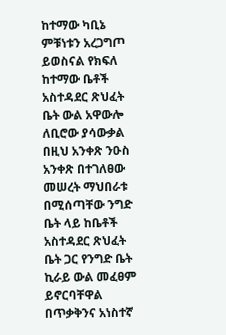ከተማው ካቢኔ ምቹነቱን አረጋግጦ ይወስናል የክፍለ ከተማው ቤቶች አስተዳደር ጽህፈት ቤት ውል አዋውሎ ለቢሮው ያሳውቃል በዚህ አንቀጽ ንዑስ አንቀጽ በተገለፀው መሠረት ማህበራቱ በሚሰጣቸው ንግድ ቤት ላይ ከቤቶች አስተዳደር ጽህፈት ቤት ጋር የንግድ ቤት ኪራይ ውል መፈፀም ይኖርባቸዋል በጥቃቅንና አነስተኛ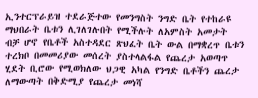ኢንተርፕራይዝ ተደራጅተው የመንግስት ንግድ ቤት የተከራዩ ማህበራት ቤቱን ሊገለገሉበት የሚችሉት ለአምስት አመታት ብቻ ሆኖ የቤቶች አስተዳደር ጽህፈት ቤት ውል በማቋረጥ ቤቱን ተረክቦ በመመሪያው መሰረት ያስተላልፋል የጨረታ አወጣጥ ሂደት ቢሮው የሚወክለው ህጋዊ አካል የንግድ ቤቶችን ጨረታ ለማውጣት በቅድሚያ የጨረታ መነሻ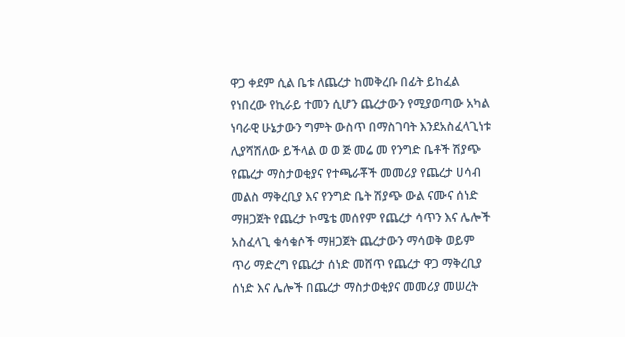ዋጋ ቀደም ሲል ቤቱ ለጨረታ ከመቅረቡ በፊት ይከፈል የነበረው የኪራይ ተመን ሲሆን ጨረታውን የሚያወጣው አካል ነባራዊ ሁኔታውን ግምት ውስጥ በማስገባት እንደአስፈላጊነቱ ሊያሻሽለው ይችላል ወ ወ ጅ መሬ መ የንግድ ቤቶች ሽያጭ የጨረታ ማስታወቂያና የተጫራቾች መመሪያ የጨረታ ሀሳብ መልስ ማቅረቢያ እና የንግድ ቤት ሽያጭ ውል ናሙና ሰነድ ማዘጋጀት የጨረታ ኮሜቴ መሰየም የጨረታ ሳጥን እና ሌሎች አስፈላጊ ቁሳቁሶች ማዘጋጀት ጨረታውን ማሳወቅ ወይም ጥሪ ማድረግ የጨረታ ሰነድ መሸጥ የጨረታ ዋጋ ማቅረቢያ ሰነድ እና ሌሎች በጨረታ ማስታወቂያና መመሪያ መሠረት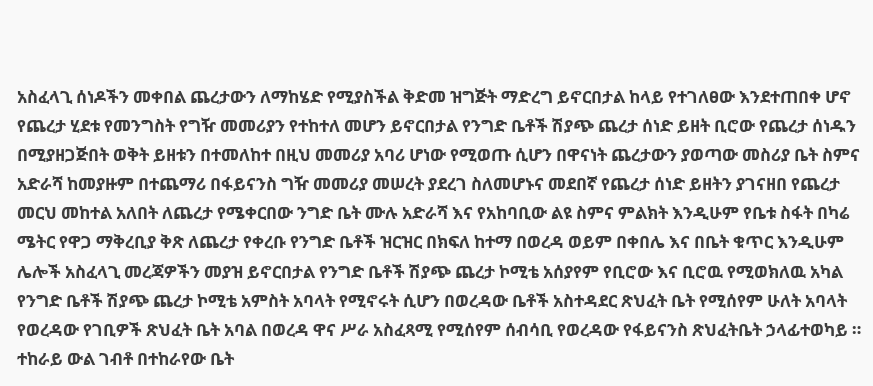አስፈላጊ ሰነዶችን መቀበል ጨረታውን ለማከሄድ የሚያስችል ቅድመ ዝግጅት ማድረግ ይኖርበታል ከላይ የተገለፀው እንደተጠበቀ ሆኖ የጨረታ ሂደቱ የመንግስት የግዥ መመሪያን የተከተለ መሆን ይኖርበታል የንግድ ቤቶች ሽያጭ ጨረታ ሰነድ ይዘት ቢሮው የጨረታ ሰነዱን በሚያዘጋጅበት ወቅት ይዘቱን በተመለከተ በዚህ መመሪያ አባሪ ሆነው የሚወጡ ሲሆን በዋናነት ጨረታውን ያወጣው መስሪያ ቤት ስምና አድራሻ ከመያዙም በተጨማሪ በፋይናንስ ግዥ መመሪያ መሠረት ያደረገ ስለመሆኑና መደበኛ የጨረታ ሰነድ ይዘትን ያገናዘበ የጨረታ መርህ መከተል አለበት ለጨረታ የሜቀርበው ንግድ ቤት ሙሉ አድራሻ እና የአከባቢው ልዩ ስምና ምልክት እንዲሁም የቤቱ ስፋት በካሬ ሜትር የዋጋ ማቅረቢያ ቅጽ ለጨረታ የቀረቡ የንግድ ቤቶች ዝርዝር በክፍለ ከተማ በወረዳ ወይም በቀበሌ እና በቤት ቁጥር እንዲሁም ሌሎች አስፈላጊ መረጃዎችን መያዝ ይኖርበታል የንግድ ቤቶች ሽያጭ ጨረታ ኮሚቴ አሰያየም የቢሮው እና ቢሮዉ የሚወክለዉ አካል የንግድ ቤቶች ሽያጭ ጨረታ ኮሚቴ አምስት አባላት የሚኖሩት ሲሆን በወረዳው ቤቶች አስተዳደር ጽህፈት ቤት የሚሰየም ሁለት አባላት የወረዳው የገቢዎች ጽህፈት ቤት አባል በወረዳ ዋና ሥራ አስፈጻሚ የሚሰየም ሰብሳቢ የወረዳው የፋይናንስ ጽህፈትቤት ኃላፊተወካይ ። ተከራይ ውል ገብቶ በተከራየው ቤት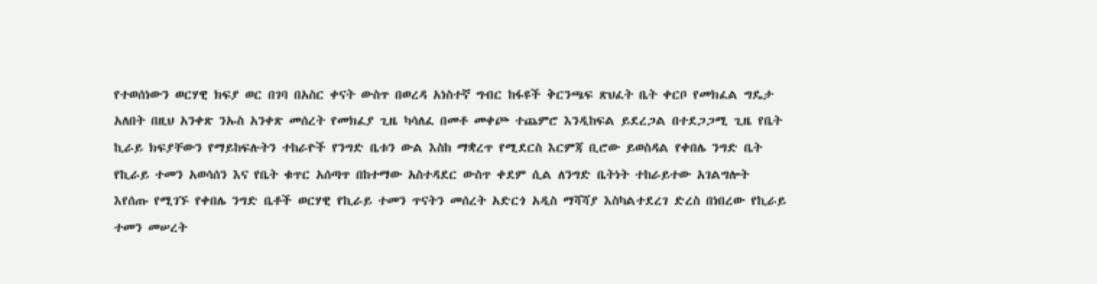የተወሰነውን ወርሃዊ ክፍያ ወር በገባ በአስር ቀናት ውስጥ በወረዳ አነስተኛ ግብር ከፋዩች ቅርንጫፍ ጽህፈት ቤት ቀርቦ የመክፈል ግዴታ አለበት በዚህ አንቀጽ ንኡስ አንቀጽ መሰረት የመክፈያ ጊዜ ካሳለፈ በመቶ መቀጮ ተጨምሮ እንዲከፍል ይደረጋል በተደጋጋሚ ጊዜ የቤት ኪራይ ክፍያቸውን የማይከፍሉትን ተከራዮች የንግድ ቤቱን ውል እስከ ማቋረጥ የሚደርስ እርምጃ ቢሮው ይወስዳል የቀበሌ ንግድ ቤት የኪራይ ተመን አወሳሰን እና የቤት ቁጥር አሰጣጥ በከተማው አስተዳደር ውስጥ ቀደም ሲል ለንግድ ቤትነት ተከራይተው አገልግሎት እየሰጡ የሚገኙ የቀበሌ ንግድ ቤቶች ወርሃዊ የኪራይ ተመን ጥናትን መሰረት አድርጎ አዲስ ማሻሻያ እስካልተደረገ ድረስ በነበረው የኪራይ ተመን መሠረት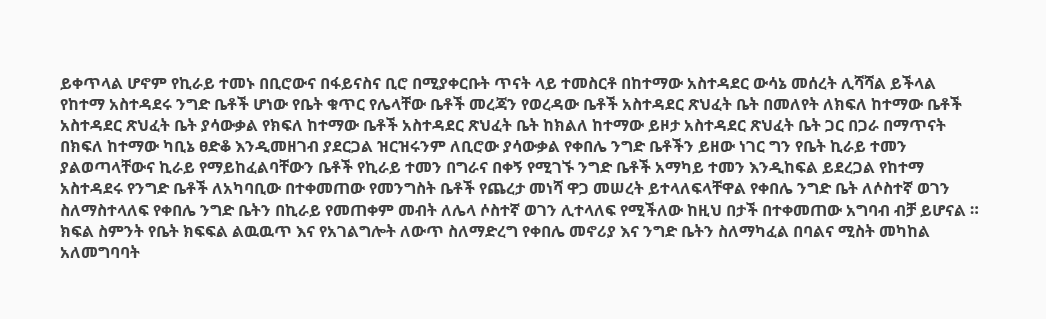ይቀጥላል ሆኖም የኪራይ ተመኑ በቢሮውና በፋይናስና ቢሮ በሚያቀርቡት ጥናት ላይ ተመስርቶ በከተማው አስተዳደር ውሳኔ መሰረት ሊሻሻል ይችላል የከተማ አስተዳደሩ ንግድ ቤቶች ሆነው የቤት ቁጥር የሌላቸው ቤቶች መረጃን የወረዳው ቤቶች አስተዳደር ጽህፈት ቤት በመለየት ለክፍለ ከተማው ቤቶች አስተዳደር ጽህፈት ቤት ያሳውቃል የክፍለ ከተማው ቤቶች አስተዳደር ጽህፈት ቤት ከክልለ ከተማው ይዞታ አስተዳደር ጽህፈት ቤት ጋር በጋራ በማጥናት በክፍለ ከተማው ካቢኔ ፀድቆ እንዲመዘገብ ያደርጋል ዝርዝሩንም ለቢሮው ያሳውቃል የቀበሌ ንግድ ቤቶችን ይዘው ነገር ግን የቤት ኪራይ ተመን ያልወጣላቸውና ኪራይ የማይከፈልባቸውን ቤቶች የኪራይ ተመን በግራና በቀኝ የሚገኙ ንግድ ቤቶች አማካይ ተመን እንዲከፍል ይደረጋል የከተማ አስተዳደሩ የንግድ ቤቶች ለአካባቢው በተቀመጠው የመንግስት ቤቶች የጨረታ መነሻ ዋጋ መሠረት ይተላለፍላቸዋል የቀበሌ ንግድ ቤት ለሶስተኛ ወገን ስለማስተላለፍ የቀበሌ ንግድ ቤትን በኪራይ የመጠቀም መብት ለሌላ ሶስተኛ ወገን ሊተላለፍ የሚችለው ከዚህ በታች በተቀመጠው አግባብ ብቻ ይሆናል ። ክፍል ስምንት የቤት ክፍፍል ልዉዉጥ እና የአገልግሎት ለውጥ ስለማድረግ የቀበሌ መኖሪያ እና ንግድ ቤትን ስለማካፈል በባልና ሚስት መካከል አለመግባባት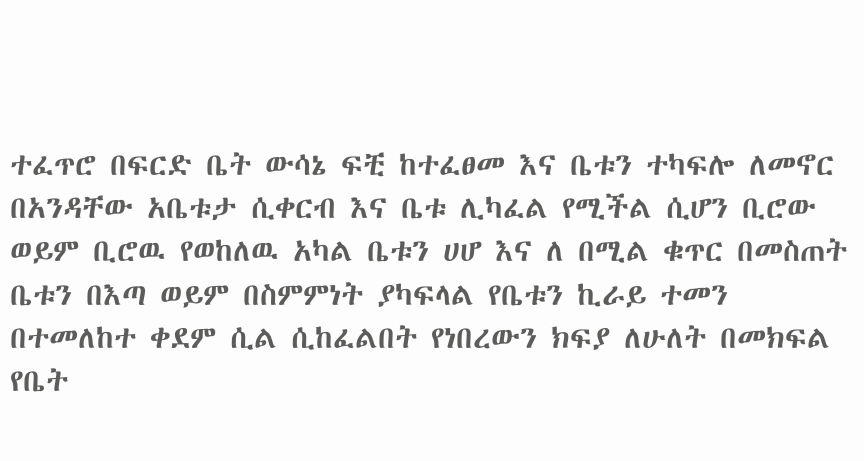ተፈጥሮ በፍርድ ቤት ውሳኔ ፍቺ ከተፈፀመ እና ቤቱን ተካፍሎ ለመኖር በአንዳቸው አቤቱታ ሲቀርብ እና ቤቱ ሊካፈል የሚችል ሲሆን ቢሮው ወይም ቢሮዉ የወከለዉ አካል ቤቱን ሀሆ እና ለ በሚል ቁጥር በመስጠት ቤቱን በእጣ ወይም በስምምነት ያካፍላል የቤቱን ኪራይ ተመን በተመለከተ ቀደም ሲል ሲከፈልበት የነበረውን ክፍያ ለሁለት በመክፍል የቤት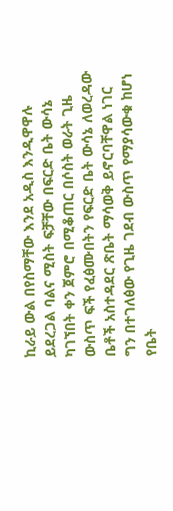ኪራይ ውል በየስማቸው እንደ አዲስ እንዲዋዋሉ ይደረጋል ባልና ሚስት ፍቻቸው በፍርድ ቤት ውሳኔ ካገኘበት ቀን ጀምሮ በሚቆጠር በሶስት ወራት ጊዜ ውስጥ ፍች የፈፅሙበትን የፍርድ ቤት ውሳኔ ለወረዳው ቤቶች አስተዳደር ጽቤት ማሳወቅ ይኖርባቸዋል ነገር ግን በተገለፅው የጊዜ ገደብ ውስጥ የማያሳውቁ ከሆነ የቤት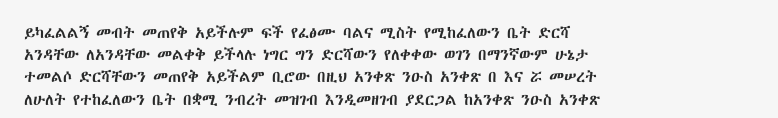ይካፈልልኝ መብት መጠየቅ አይችሉም ፍች የፈፅሙ ባልና ሚስት የሚከፈለውን ቤት ድርሻ አንዳቸው ለአንዳቸው መልቀቅ ይችላሉ ነግር ግን ድርሻውን የለቀቀው ወገን በማንኛውም ሁኔታ ተመልሶ ድርሻቸውን መጠየቅ አይችልም ቢሮው በዚህ አንቀጽ ንዑስ አንቀጽ በ እና ሯ መሠረት ለሁለት የተከፈለውን ቤት በቋሚ ንብረት መዝገብ እንዲመዘገብ ያደርጋል ከአንቀጽ ንዑስ አንቀጽ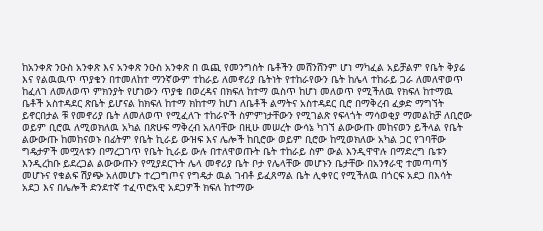ከአንቀጽ ንዑስ አንቀጽ እና አንቀጽ ንዑስ አንቀጽ በ ዉጪ የመንግስት ቤቶችን መሸንሸንም ሆነ ማካፈል አይቻልም የቤት ቅያሬ እና የልዉዉጥ ጥያቄን በተመለከተ ማንኛውም ተከራይ ለመኖሪያ ቤትነት የተከራየውን ቤት ከሌላ ተከራይ ጋራ ለመለዋወጥ ከፈለገ ለመለወጥ ምክንያት የሆነውን ጥያቄ በወረዳና በክፍለ ከተማ ዉስጥ ከሆነ መለወጥ የሚችለዉ የክፍለ ከተማዉ ቤቶች አስተዳደር ጽቤት ይሆናል ከክፍለ ከተማ ክከተማ ከሆነ ለቤቶች ልማትና አስተዳደር ቢሮ በማቅረብ ፈቃድ ማግኘት ይኖርበታል ቹ የመኖሪያ ቤት ለመለወጥ የሚፈለጉ ተከራዮች ስምምነታቸውን የሚገልጽ የፍላጎት ማሳወቂያ ማመልከቻ ለቢሮው ወይም ቢሮዉ ለሚወክለዉ አካል በጽሁፍ ማቅረብ አለባቸው በዚሁ መሠረት ውሳኔ ካገኘ ልውውጡ መከናወን ይችላል የቤት ልውውጡ ከመከናወኑ በፊትም የቤት ኪራይ ውዝፍ እና ሌሎች ከቢሮው ወይም ቢሮው ከሚወክለው አካል ጋር የገባቸው ግዴታዎች መሟላቱን በማረጋገጥ የቤት ኪራይ ውሉ በተለዋወጡት ቤት ተከራይ ስም ውል እንዲዋዋሉ በማድረግ ቤቱን እንዲረከቡ ይደረጋል ልውውጡን የሚያደርጉት ሌላ መኖሪያ ቤት ቦታ የሌላቸው መሆኑን ቤታቸው በአንፃራዊ ተመጣጣኝ መሆኑና የቁልፍ ሽያጭ አለመሆኑ ተረጋግጦና የግዴታ ዉል ገብቶ ይፈጸማል ቤት ሊቀየር የሚችለዉ በጎርፍ አደጋ በእሳት አደጋ እና በሌሎች ድንደተኛ ተፈጥሮአዊ አደጋዎች ክፍለ ከተማው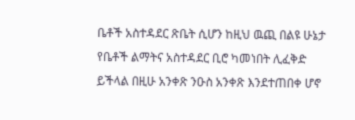ቤቶች አስተዳደር ጽቤት ሲሆን ከዚህ ዉጪ በልዩ ሁኔታ የቤቶች ልማትና አስተዳደር ቢሮ ካመነበት ሊፈቅድ ይችላል በዚሁ አንቀጽ ንዑስ አንቀጽ እንደተጠበቀ ሆኖ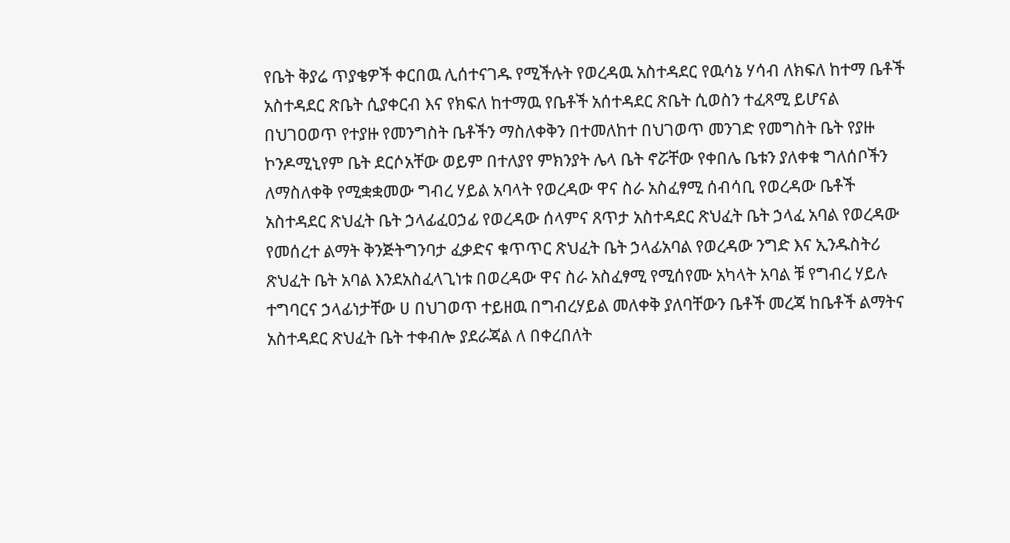የቤት ቅያሬ ጥያቄዎች ቀርበዉ ሊሰተናገዱ የሚችሉት የወረዳዉ አስተዳደር የዉሳኔ ሃሳብ ለክፍለ ከተማ ቤቶች አስተዳደር ጽቤት ሲያቀርብ እና የክፍለ ከተማዉ የቤቶች አሰተዳደር ጽቤት ሲወስን ተፈጻሚ ይሆናል በህገዐወጥ የተያዙ የመንግስት ቤቶችን ማስለቀቅን በተመለከተ በህገወጥ መንገድ የመግስት ቤት የያዙ ኮንዶሚኒየም ቤት ደርሶአቸው ወይም በተለያየ ምክንያት ሌላ ቤት ኖሯቸው የቀበሌ ቤቱን ያለቀቁ ግለሰቦችን ለማስለቀቅ የሚቋቋመው ግብረ ሃይል አባላት የወረዳው ዋና ስራ አስፈፃሚ ሰብሳቢ የወረዳው ቤቶች አስተዳደር ጽህፈት ቤት ኃላፊፈዐኃፊ የወረዳው ሰላምና ጸጥታ አስተዳደር ጽህፈት ቤት ኃላፈ አባል የወረዳው የመሰረተ ልማት ቅንጅትግንባታ ፈቃድና ቁጥጥር ጽህፈት ቤት ኃላፊአባል የወረዳው ንግድ እና ኢንዱስትሪ ጽህፈት ቤት አባል እንደአስፈላጊነቱ በወረዳው ዋና ስራ አስፈፃሚ የሚሰየሙ አካላት አባል ቹ የግብረ ሃይሉ ተግባርና ኃላፊነታቸው ሀ በህገወጥ ተይዘዉ በግብረሃይል መለቀቅ ያለባቸውን ቤቶች መረጃ ከቤቶች ልማትና አስተዳደር ጽህፈት ቤት ተቀብሎ ያደራጃል ለ በቀረበለት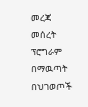መረጃ መሰረት ፕሮግራም በማዉጣት በህገወጦች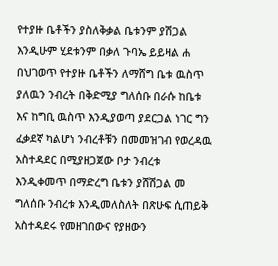የተያዙ ቤቶችን ያስለቅቃል ቤቱንም ያሽጋል እንዲሁም ሂደቱንም በቃለ ጉባኤ ይይዛል ሐ በህገወጥ የተያዙ ቤቶችን ለማሸግ ቤቱ ዉስጥ ያለዉን ንብረት በቅድሚያ ግለሰቡ በራሱ ከቤቱ እና ከግቢ ዉስጥ እንዲያወጣ ያደርጋል ነገር ግን ፈቃደኛ ካልሆነ ንብረቶቹን በመመዝገብ የወረዳዉ አስተዳደር በሚያዘጋጀው ቦታ ንብረቱ እንዲቀመጥ በማድረግ ቤቱን ያሸሽጋል መ ግለሰቡ ንብረቱ እንዲመለስለት በጽሁፍ ሲጠይቅ አስተዳደሩ የመዘገበውና የያዘውን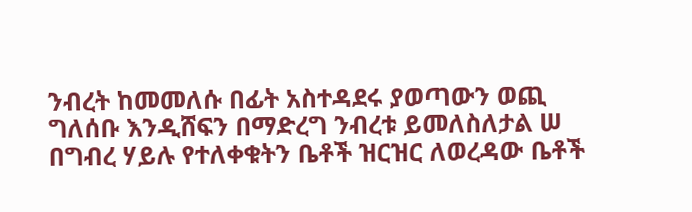ንብረት ከመመለሱ በፊት አስተዳደሩ ያወጣውን ወጪ ግለሰቡ እንዲሸፍን በማድረግ ንብረቱ ይመለስለታል ሠ በግብረ ሃይሉ የተለቀቁትን ቤቶች ዝርዝር ለወረዳው ቤቶች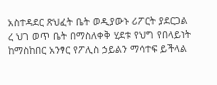አስተዳደር ጽህፈት ቤት ወዲያውኑ ሪፖርት ያደርጋል ረ ህገ ወጥ ቤት በማስለቀቅ ሂደቱ የህግ የበላይነት ከማስከበር አንፃር የፖሊስ ኃይልን ማሳተፍ ይችላል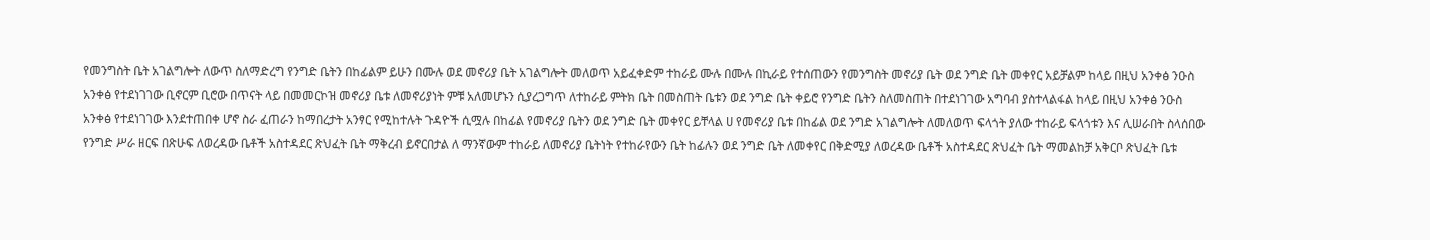የመንግስት ቤት አገልግሎት ለውጥ ስለማድረግ የንግድ ቤትን በከፊልም ይሁን በሙሉ ወደ መኖሪያ ቤት አገልግሎት መለወጥ አይፈቀድም ተከራይ ሙሉ በሙሉ በኪራይ የተሰጠውን የመንግስት መኖሪያ ቤት ወደ ንግድ ቤት መቀየር አይቻልም ከላይ በዚህ አንቀፅ ንዑስ አንቀፅ የተደነገገው ቢኖርም ቢሮው በጥናት ላይ በመመርኮዝ መኖሪያ ቤቱ ለመኖሪያነት ምቹ አለመሆኑን ሲያረጋግጥ ለተከራይ ምትክ ቤት በመስጠት ቤቱን ወደ ንግድ ቤት ቀይሮ የንግድ ቤትን ስለመስጠት በተደነገገው አግባብ ያስተላልፋል ከላይ በዚህ አንቀፅ ንዑስ አንቀፅ የተደነገገው እንደተጠበቀ ሆኖ ስራ ፈጠራን ከማበረታት አንፃር የሚከተሉት ጉዳዮች ሲሟሉ በከፊል የመኖሪያ ቤትን ወደ ንግድ ቤት መቀየር ይቸላል ሀ የመኖሪያ ቤቱ በከፊል ወደ ንግድ አገልግሎት ለመለወጥ ፍላጎት ያለው ተከራይ ፍላጎቱን እና ሊሠራበት ስላሰበው የንግድ ሥራ ዘርፍ በጽሁፍ ለወረዳው ቤቶች አስተዳደር ጽህፈት ቤት ማቅረብ ይኖርበታል ለ ማንኛውም ተከራይ ለመኖሪያ ቤትነት የተከራየውን ቤት ከፊሉን ወደ ንግድ ቤት ለመቀየር በቅድሚያ ለወረዳው ቤቶች አስተዳደር ጽህፈት ቤት ማመልከቻ አቅርቦ ጽህፈት ቤቱ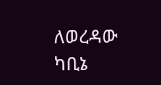ለወረዳው ካቢኔ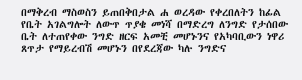በማቅረብ ማስወስን ይጠበቅበታል ሐ ወረዳው የቀረበለትን ከፊል የቤት አገልግሎት ለውጥ ጥያቄ መነሻ በማድረግ ለንግድ የታሰበው ቤት ለተጠየቀው ንግድ ዘርፍ አመቺ መሆኑንና የአካባቢውን ነዋሪ ጸጥታ የማይረብሽ መሆኑን በየደረጃው ካሉ ንግድና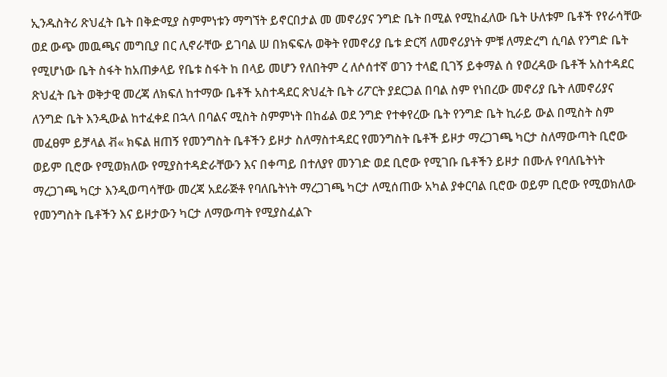ኢንዱስትሪ ጽህፈት ቤት በቅድሚያ ስምምነቱን ማግኘት ይኖርበታል መ መኖሪያና ንግድ ቤት በሚል የሚከፈለው ቤት ሁለቱም ቤቶች የየራሳቸው ወደ ውጭ መዉጫና መግቢያ በር ሊኖራቸው ይገባል ሠ በክፍፍሉ ወቅት የመኖሪያ ቤቱ ድርሻ ለመኖሪያነት ምቹ ለማድረግ ሲባል የንግድ ቤት የሚሆነው ቤት ስፋት ከአጠቃላይ የቤቱ ስፋት ከ በላይ መሆን የለበትም ረ ለሶሰተኛ ወገን ተላፎ ቢገኝ ይቀማል ሰ የወረዳው ቤቶች አስተዳደር ጽህፈት ቤት ወቅታዊ መረጃ ለክፍለ ከተማው ቤቶች አስተዳደር ጽህፈት ቤት ሪፖርት ያደርጋል በባል ስም የነበረው መኖሪያ ቤት ለመኖሪያና ለንግድ ቤት እንዲውል ከተፈቀደ በኋላ በባልና ሚስት ስምምነት በከፊል ወደ ንግድ የተቀየረው ቤት የንግድ ቤት ኪራይ ውል በሚስት ስም መፈፀም ይቻላል ቭ« ክፍል ዘጠኝ የመንግስት ቤቶችን ይዞታ ስለማስተዳደር የመንግስት ቤቶች ይዞታ ማረጋገጫ ካርታ ስለማውጣት ቢሮው ወይም ቢሮው የሚወክለው የሚያስተዳድራቸውን እና በቀጣይ በተለያየ መንገድ ወደ ቢሮው የሚገቡ ቤቶችን ይዞታ በሙሉ የባለቤትነት ማረጋገጫ ካርታ እንዲወጣሳቸው መረጃ አደራጅቶ የባለቤትነት ማረጋገጫ ካርታ ለሚሰጠው አካል ያቀርባል ቢሮው ወይም ቢሮው የሚወክለው የመንግስት ቤቶችን እና ይዞታውን ካርታ ለማውጣት የሚያስፈልጉ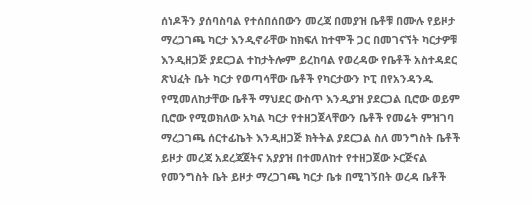ሰነዶችን ያሰባስባል የተሰበሰበውን መረጃ በመያዝ ቤቶቹ በሙሉ የይዞታ ማረጋገጫ ካርታ እንዲኖራቸው ከክፍለ ከተሞች ጋር በመገናኘት ካርታዎቹ እንዲዘጋጅ ያደርጋል ተከታትሎም ይረከባል የወረዳው የቤቶች አስተዳደር ጽህፈት ቤት ካርታ የወጣሳቸው ቤቶች የካርታውን ኮፒ በየአንዳንዱ የሚመለከታቸው ቤቶች ማህደር ውስጥ እንዲያዝ ያደርጋል ቢሮው ወይም ቢሮው የሚወክለው አካል ካርታ የተዘጋጀላቸውን ቤቶች የመሬት ምዝገባ ማረጋገጫ ሰርተፊኬት እንዲዘጋጅ ክትትል ያደርጋል ስለ መንግስት ቤቶች ይዞታ መረጃ አደረጃጀትና አያያዝ በተመለከተ የተዘጋጀው ኦርጅናል የመንግስት ቤት ይዞታ ማረጋገጫ ካርታ ቤቱ በሚገኝበት ወረዳ ቤቶች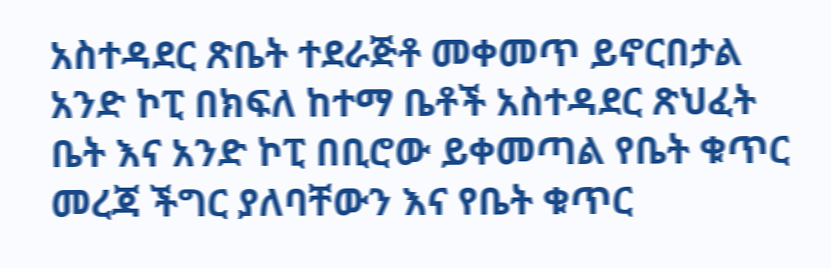አስተዳደር ጽቤት ተደራጅቶ መቀመጥ ይኖርበታል አንድ ኮፒ በክፍለ ከተማ ቤቶች አስተዳደር ጽህፈት ቤት እና አንድ ኮፒ በቢሮው ይቀመጣል የቤት ቁጥር መረጃ ችግር ያለባቸውን እና የቤት ቁጥር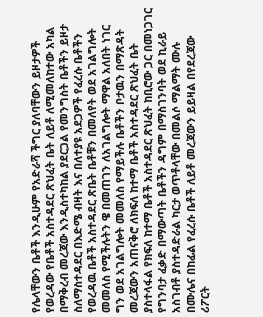የሌላቸውን ቤቶች እንዲሁም የአድራሻ ችግር ያለባቸውን ይዞታዎች የወረዳው የቤቶች አስተዳደር ጽህፈት ቤት ለይቶ ለሚመለከተው አካል በማቅረብ መረጃው እንዲስተካከል ያደርጋል የመንግስት ቤቶችን ይዞታ ስለማስተዳደር በእድሜ ብዛት እና በለተያዩ አደጋዎች የፈረሱ ቤቶችን የወረዳዉ ቤቶች አስተዳደር ጽቤት ቤቶቹን በመለየት ወደ አገልግሎት መመለስ የሚችሉትን ዌ በመጠገን ለአገልግሎት ማዋል አለበት ነገር ግን ወደ አገልግሎት መመለስ የማይችሉ ቤቶችን ቦታዉን በማጽዳት መረጃውን አጠናቅሮ ለክፍለ ከተማ ቤቶች አስተዳደር ጽህፈት ቤት ያስተላፋል የክፍለ ከተማ ቤቶች አስተዳደር ጽህፈት ከቢሮው ጋር በመነጋገር የግንባታ ፈቃድ በማውጣት ቤቶችን ዳግም በማስገንባት ወደ ኪራይ አስገብቶ ያስተዳድራል ካርታ ወጥቶላቸው በመልሶ ማልማት ሙሉ በሙሌና በከፊል የፈረሱ ቤቶች ለይቶ መረጃውን ይይዛል በየደረጃው ሪፖርት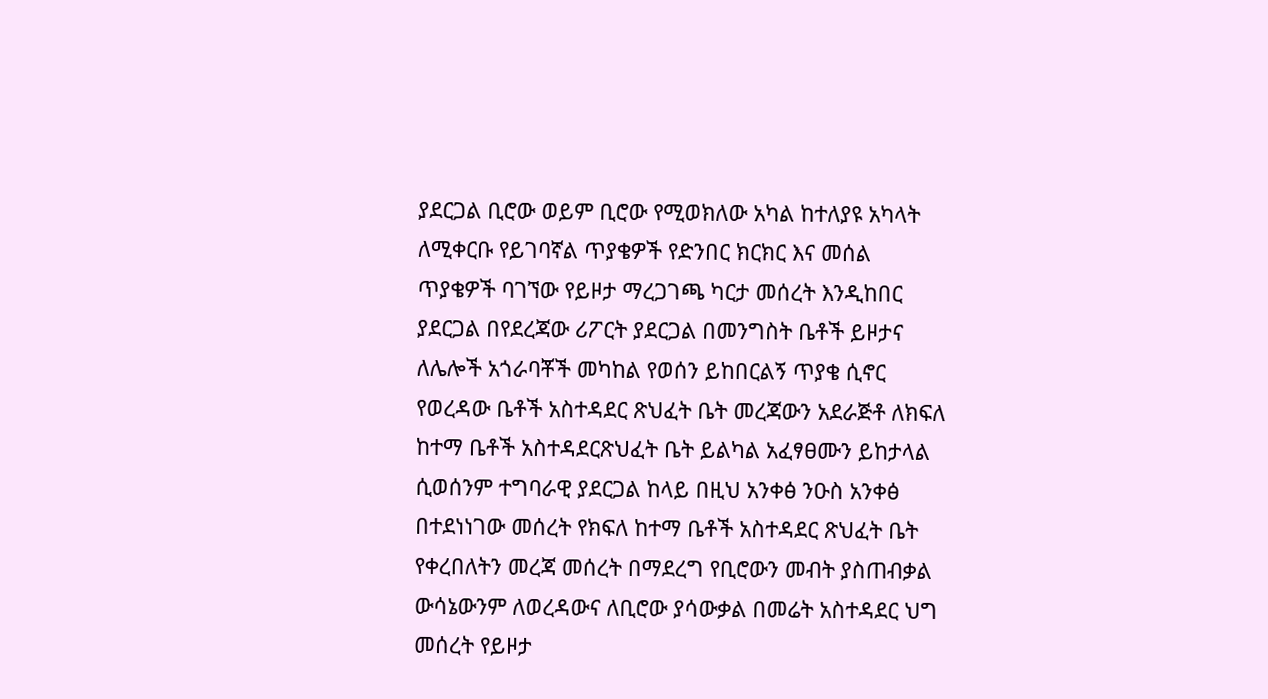ያደርጋል ቢሮው ወይም ቢሮው የሚወክለው አካል ከተለያዩ አካላት ለሚቀርቡ የይገባኛል ጥያቄዎች የድንበር ክርክር እና መሰል ጥያቄዎች ባገኘው የይዞታ ማረጋገጫ ካርታ መሰረት እንዲከበር ያደርጋል በየደረጃው ሪፖርት ያደርጋል በመንግስት ቤቶች ይዞታና ለሌሎች አጎራባቾች መካከል የወሰን ይከበርልኝ ጥያቄ ሲኖር የወረዳው ቤቶች አስተዳደር ጽህፈት ቤት መረጃውን አደራጅቶ ለክፍለ ከተማ ቤቶች አስተዳደርጽህፈት ቤት ይልካል አፈፃፀሙን ይከታላል ሲወሰንም ተግባራዊ ያደርጋል ከላይ በዚህ አንቀፅ ንዑስ አንቀፅ በተደነነገው መሰረት የክፍለ ከተማ ቤቶች አስተዳደር ጽህፈት ቤት የቀረበለትን መረጃ መሰረት በማደረግ የቢሮውን መብት ያስጠብቃል ውሳኔውንም ለወረዳውና ለቢሮው ያሳውቃል በመሬት አስተዳደር ህግ መሰረት የይዞታ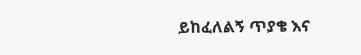ይከፈለልኝ ጥያቄ እና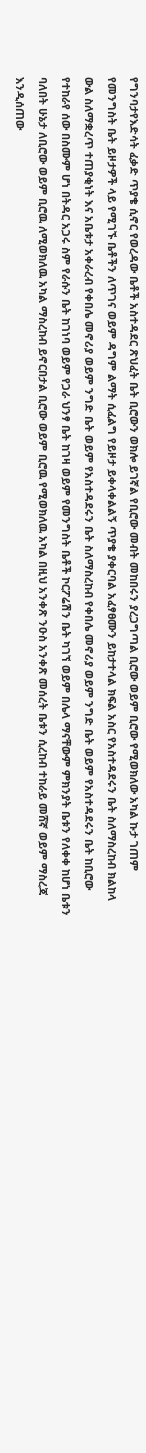የግንባታየእድሳት ፈቃድ ጥያቄ ሲኖር የወረዳው ቤቶች አስተዳደር ጽህፈት ቤት ቢሮውን ወክሎ ይገኛል የቢሮው መብት መከበሩን ያረጋግጣል ቢሮው ወይም ቢሮው የሚወክለው አካል ኩታ ገጠም የመንግስት ቤት ይዞታዎች ላይ የሚገኙ ቤቶችን ለጥገና ወይም ዳግም ልማት ሲፈልግ የይዞታ ይቀላቀልልኝ ጥያቄ ያቀርባል አፈፃፀሙን ይከታተላል ክፍል አስር የአስተዳደሩን ቤት ስለማስረከብ ክልከላ ውል ስለማቋረጥ ተጠያቂነት እና አቤቱታ አቀራረብ የቀበሌ መኖሪያ ወይም ንግድ ቤት ወይም የአስተዳደሩን ቤት ስለማስረከብ የቀበሌ መኖሪያ ወይም ንግድ ቤት ወይም የአስተዳደሩን ቤት ከቢሮው የተከራየ ሰው በስሙም ሆነ በትዳር አጋሩ ስም የራሱን ቤት ከገነባ ወይም የጋራ ህንፃ ቤት ከገዛ ወይም የመንግስት ቤቶች ኮርፖሬሽን ቤት ካገኘ ወይም በሌላ ማናቸውም ምክንያት ቤቱን የለቀቀ ከሆነ ቤቱን ባለበት ሁኔታ ለቢሮው ወይም ቢሮዉ ለሚወክለዉ አካል ማስረከብ ይኖርበታል ቢሮው ወይም ቢሮዉ የሚወክለዉ አካል በዚህ አንቀጽ ንዑስ አንቀጽ መሰረት ቤቱን ሲረከብ ተከራይ መሸኛ ወይም ማስረጃ እንዲሰጠው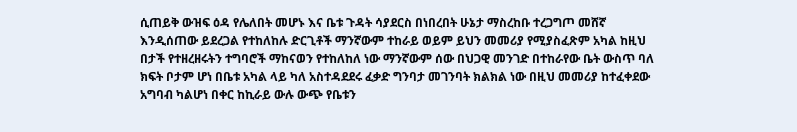ሲጠይቅ ውዝፍ ዕዳ የሌለበት መሆኑ እና ቤቱ ጉዳት ሳያደርስ በነበረበት ሁኔታ ማስረከቡ ተረጋግጦ መሸኛ እንዲሰጠው ይደረጋል የተከለከሉ ድርጊቶች ማንኛውም ተከራይ ወይም ይህን መመሪያ የሚያስፈጽም አካል ከዚህ በታች የተዘረዘሩትን ተግባሮች ማከናወን የተከለከለ ነው ማንኛውም ሰው በህጋዊ መንገድ በተከራየው ቤት ውስጥ ባለ ክፍት ቦታም ሆነ በቤቱ አካል ላይ ካለ አስተዳደደሩ ፈቃድ ግንባታ መገንባት ክልክል ነው በዚህ መመሪያ ከተፈቀደው አግባብ ካልሆነ በቀር ከኪራይ ውሉ ውጭ የቤቱን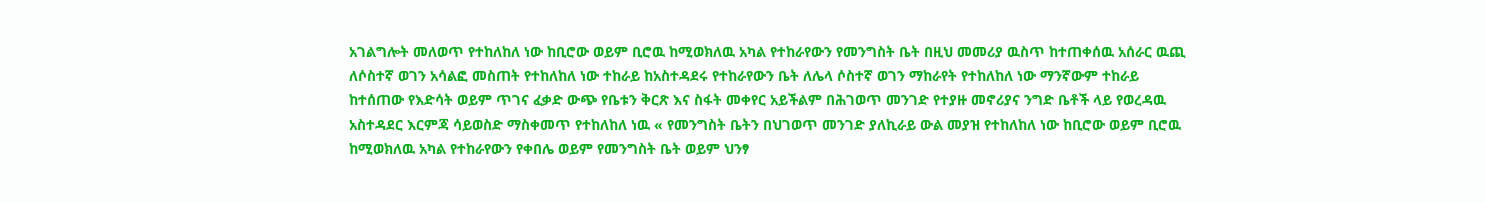አገልግሎት መለወጥ የተከለከለ ነው ከቢሮው ወይም ቢሮዉ ከሚወክለዉ አካል የተከራየውን የመንግስት ቤት በዚህ መመሪያ ዉስጥ ከተጠቀሰዉ አሰራር ዉጪ ለሶስተኛ ወገን አሳልፎ መስጠት የተከለከለ ነው ተከራይ ከአስተዳደሩ የተከራየውን ቤት ለሌላ ሶስተኛ ወገን ማከራየት የተከለከለ ነው ማንኛውም ተከራይ ከተሰጠው የእድሳት ወይም ጥገና ፈቃድ ውጭ የቤቱን ቅርጽ እና ስፋት መቀየር አይችልም በሕገወጥ መንገድ የተያዙ መኖሪያና ንግድ ቤቶች ላይ የወረዳዉ አስተዳደር እርምጃ ሳይወስድ ማስቀመጥ የተከለከለ ነዉ « የመንግስት ቤትን በህገወጥ መንገድ ያለኪራይ ውል መያዝ የተከለከለ ነው ከቢሮው ወይም ቢሮዉ ከሚወክለዉ አካል የተከራየውን የቀበሌ ወይም የመንግስት ቤት ወይም ህንፃ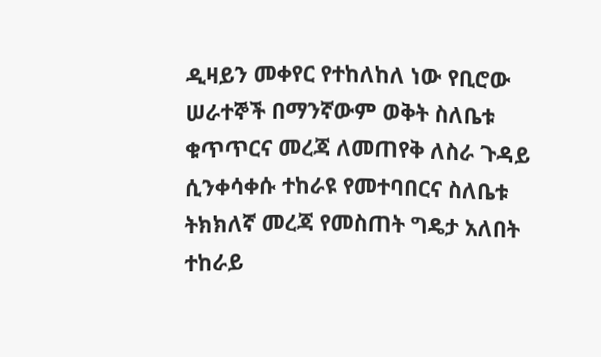ዲዛይን መቀየር የተከለከለ ነው የቢሮው ሠራተኞች በማንኛውም ወቅት ስለቤቱ ቁጥጥርና መረጃ ለመጠየቅ ለስራ ጉዳይ ሲንቀሳቀሱ ተከራዩ የመተባበርና ስለቤቱ ትክክለኛ መረጃ የመስጠት ግዴታ አለበት ተከራይ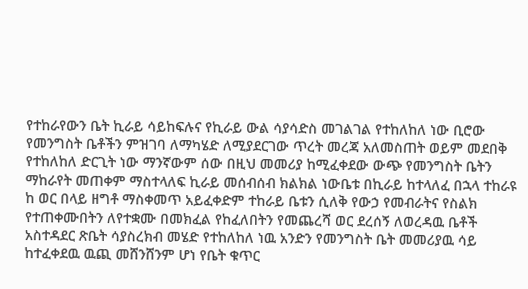የተከራየውን ቤት ኪራይ ሳይከፍሉና የኪራይ ውል ሳያሳድስ መገልገል የተከለከለ ነው ቢሮው የመንግስት ቤቶችን ምዝገባ ለማካሄድ ለሚያደርገው ጥረት መረጃ አለመስጠት ወይም መደበቅ የተከለከለ ድርጊት ነው ማንኛውም ሰው በዚህ መመሪያ ከሚፈቀደው ውጭ የመንግስት ቤትን ማከራየት መጠቀም ማስተላለፍ ኪራይ መሰብሰብ ክልክል ነውቤቱ በኪራይ ከተላለፈ በኋላ ተከራዩ ከ ወር በላይ ዘግቶ ማስቀመጥ አይፈቀድም ተከራይ ቤቱን ሲለቅ የውኃ የመብራትና የስልክ የተጠቀሙበትን ለየተቋሙ በመክፈል የከፈለበትን የመጨረሻ ወር ደረሰኝ ለወረዳዉ ቤቶች አስተዳደር ጽቤት ሳያስረክብ መሄድ የተከለከለ ነዉ አንድን የመንግስት ቤት መመሪያዉ ሳይ ከተፈቀደዉ ዉጪ መሸንሸንም ሆነ የቤት ቁጥር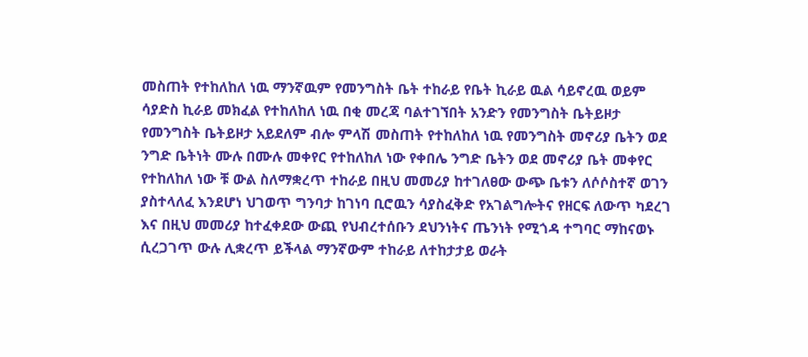መስጠት የተከለከለ ነዉ ማንኛዉም የመንግስት ቤት ተከራይ የቤት ኪራይ ዉል ሳይኖረዉ ወይም ሳያድስ ኪራይ መክፈል የተከለከለ ነዉ በቂ መረጃ ባልተገኘበት አንድን የመንግስት ቤትይዞታ የመንግስት ቤትይዞታ አይደለም ብሎ ምላሽ መስጠት የተከለከለ ነዉ የመንግስት መኖሪያ ቤትን ወደ ንግድ ቤትነት ሙሉ በሙሉ መቀየር የተከለከለ ነው የቀበሌ ንግድ ቤትን ወደ መኖሪያ ቤት መቀየር የተከለከለ ነው ቹ ውል ስለማቋረጥ ተከራይ በዚህ መመሪያ ከተገለፀው ውጭ ቤቱን ለሶሶስተኛ ወገን ያስተላለፈ እንደሆነ ህገወጥ ግንባታ ከገነባ ቢሮዉን ሳያስፈቅድ የአገልግሎትና የዘርፍ ለውጥ ካደረገ እና በዚህ መመሪያ ከተፈቀደው ውጪ የህብረተሰቡን ደህንነትና ጤንነት የሚጎዳ ተግባር ማከናወኑ ሲረጋገጥ ውሉ ሊቋረጥ ይችላል ማንኛውም ተከራይ ለተከታታይ ወራት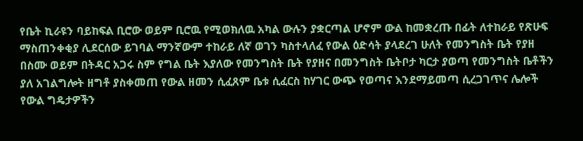የቤት ኪራዩን ባይከፍል ቢሮው ወይም ቢሮዉ የሚወክለዉ አካል ውሉን ያቋርጣል ሆኖም ውል ከመቋረጡ በፊት ለተከራይ የጽሁፍ ማስጠንቀቂያ ሊደርሰው ይገባል ማንኛውም ተከራይ ለኛ ወገን ካስተላለፈ የውል ዕድሳት ያላደረገ ሁለት የመንግስት ቤት የያዘ በስሙ ወይም በትዳር አጋሩ ስም የግል ቤት እያለው የመንግስት ቤት የያዘና በመንግስት ቤትቦታ ካርታ ያወጣ የመንግስት ቤቶችን ያለ አገልግሎት ዘግቶ ያስቀመጠ የውል ዘመን ሲፈጸም ቤቱ ሲፈርስ ከሃገር ውጭ የወጣና እንደማይመጣ ሲረጋገጥና ሌሎች የውል ግዴታዎችን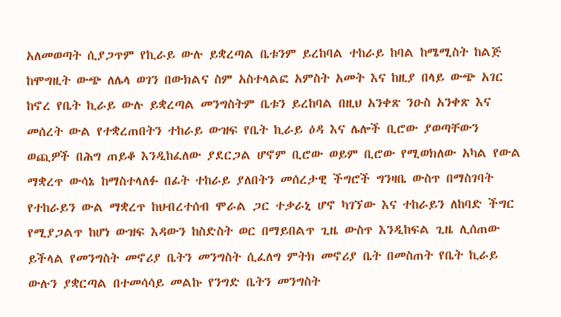አለመወጣት ሲያጋጥም የኪራይ ውሉ ይቋረጣል ቤቱንም ይረከባል ተከራይ ከባል ከሜሚስት ከልጅ ከሞግዚት ውጭ ለሌላ ወገን በውክልና ስም አስተላልፎ አምስት አመት እና ከዚያ በላይ ውጭ አገር ከኖረ የቤት ኪራይ ውሉ ይቋረጣል መንግስትም ቤቱን ይረከባል በዚህ አንቀጽ ንዑስ አንቀጽ እና መሰረት ውል የተቋረጠበትን ተከራይ ውዝፍ የቤት ኪራይ ዕዳ እና ሌሎች ቢሮው ያወጣቸውን ወጪዎች በሕግ ጠይቆ እንዲከፈለው ያደርጋል ሆኖም ቢሮው ወይም ቢሮው የሚወክለው አካል የውል ማቋረጥ ውሳኔ ከማስተላለፉ በፊት ተከራይ ያለበትን መሰረታዊ ችግሮች ግንዛቤ ውስጥ በማስገባት የተከራይን ውል ማቋረጥ ከህብረተሰብ ሞራል ጋር ተቃራኒ ሆኖ ካገኘው እና ተከራይን ለከባድ ችግር የሚያጋልጥ ከሆነ ውዝፍ እዳውን ከስድስት ወር በማይበልጥ ጊዜ ውስጥ እንዲከፍል ጊዜ ሊሰጠው ይችላል የመንግስት መኖሪያ ቤትን መንግስት ሲፈለግ ምትክ መኖሪያ ቤት በመስጠት የቤት ኪራይ ውሉን ያቋርጣል በተመሳሳይ መልኩ የንግድ ቤትን መንግስት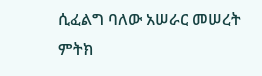ሲፈልግ ባለው አሠራር መሠረት ምትክ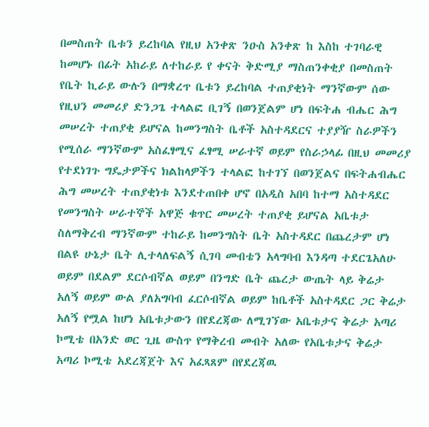በመስጠት ቤቱን ይረከባል የዚህ አንቀጽ ንዑስ አንቀጽ ከ እስከ ተገባራዊ ከመሆኑ በፊት አከራይ ለተከራይ የ ቀናት ቅድሚያ ማስጠንቀቂያ በመስጠት የቤት ኪራይ ውሉን በማቋረጥ ቤቱን ይረከባል ተጠያቂነት ማንኛውም ሰው የዚህን መመሪያ ድንጋጌ ተላልፎ ቢገኝ በወንጀልም ሆነ በፍትሐ ብሔር ሕግ መሠረት ተጠያቂ ይሆናል ከመንግስት ቤቶች አስተዳደርና ተያያዥ ስራዎችን የሚሰራ ማንኛውም አስፈፃሚና ፈፃሚ ሠራተኛ ወይም የስራኃላፊ በዚህ መመሪያ የተደነገጉ ግዴታዎችና ክልከላዎችን ተላልፎ ከተገኘ በወንጀልና በፍትሐብሔር ሕግ መሠረት ተጠያቂነቱ እንደተጠበቀ ሆኖ በአዲስ አበባ ከተማ አስተዳደር የመንግስት ሠራተኞች አዋጅ ቁጥር መሠረት ተጠያቂ ይሆናል አቤቱታ ስለማቅረብ ማንኛውም ተከራይ ከመንግስት ቤት አስተዳደር በጨረታም ሆነ በልዩ ሁኔታ ቤት ሊተላለፍልኝ ሲገባ መብቴን አላግባብ እንዳጣ ተደርጌአለሁ ወይም በደልም ደርሶብኛል ወይም በንግድ ቤት ጨረታ ውጤት ላይ ቅሬታ አለኝ ወይም ውል ያለአግባብ ፈርሶብኛል ወይም ከቤቶች አስተዳደር ጋር ቅሬታ አለኝ የሟል ከሆነ አቤቱታውን በየደረጃው ለሚገኘው አቤቱታና ቅሬታ አጣሪ ኮሚቴ በአንድ ወር ጊዜ ውስጥ የማቅረብ መብት አለው የአቤቱታና ቅሬታ አጣሪ ኮሚቴ አደረጃጀት እና አፈጻጸም በየደረጃዉ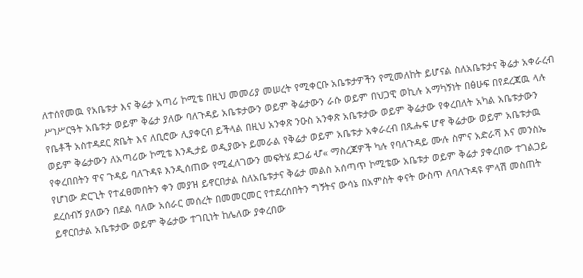ለተሰየመዉ የአቤቱታ እና ቅሬታ አጣሪ ኮሚቴ በዚህ መመሪያ መሠረት የሚቀርቡ አቤቱታዎችን የሚመለከት ይሆናል ስለአቤቱታና ቅሬታ አቀራረብ ሥነሥርዓት አቤቱታ ወይም ቅሬታ ያለው ባለጉዳይ አቤቱታውን ወይም ቅሬታውን ራሱ ወይም በህጋዊ ወኪሉ አማካኝነት በፅሁፍ በየደረጃዉ ላሉ የቤቶች አስተዳደር ጽቤት እና ለቢሮው ሊያቀርብ ይችላል በዚህ አንቀጽ ንዑስ አንቀጽ አቤቱታው ወይም ቅሬታው የቀረበለት አካል አቤቱታውን ወይም ቅሬታውን ለአጣሪው ኮሚቴ እንዲታይ ወዲያውኑ ይመራል የቅሬታ ወይም አቤቱታ አቀራረብ በጹሑፍ ሆኖ ቅሬታው ወይም አቤቱታዉ የቀረበበትን ዋና ጉዳይ ባለጉዳዩ እንዲሰጠው የሚፈለገውን መፍትሄ ደጋፊ ሇ« ማስረጃዎች ካሉ የባለጉዳይ ሙሉ ስምና አድራሻ እና መንስኤ የሆነው ድርጊት የተፈፀመበትን ቀን መያዝ ይኖርበታል ስለአቤቱታና ቅሬታ መልስ አሰጣጥ ኮሚቴው አቤቱታ ወይም ቅሬታ ያቀረበው ተገልጋይ ደረሰብኝ ያለውን በደል ባለው አሰራር መሰረት በመመርመር የተደረሰበትን ግኝትና ውሳኔ በአምስት ቀናት ውስጥ ለባለጉዳዩ ምላሽ መስጠት ይኖርበታል አቤቱታው ወይም ቅሬታው ተገቢነት ከሌለው ያቀረበው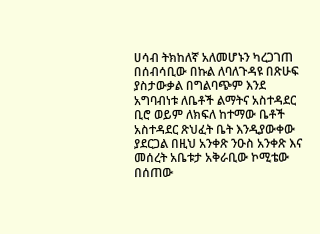ሀሳብ ትክከለኛ አለመሆኑን ካረጋገጠ በሰብሳቢው በኩል ለባለጉዳዩ በጽሁፍ ያስታውቃል በግልባጭም እንደ አግባብነቱ ለቤቶች ልማትና አስተዳደር ቢሮ ወይም ለክፍለ ከተማው ቤቶች አስተዳደር ጽህፈት ቤት እንዲያውቀው ያደርጋል በዚህ አንቀጽ ንዑስ አንቀጽ እና መሰረት አቤቱታ አቅራቢው ኮሚቴው በሰጠው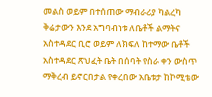መልስ ወይም በተሰጠው ማብራሪያ ካልረካ ቅሬታውን እንደ አግባብነቱ ለቤቶች ልማትና አስተዳደር ቢሮ ወይም ለክፍለ ከተማው ቤቶች አስተዳደር ጽህፈት ቤት በሰባት የስራ ቀን ውስጥ ማቅረብ ይኖርበታል የቀረበው አቤቱታ ከኮሚቴው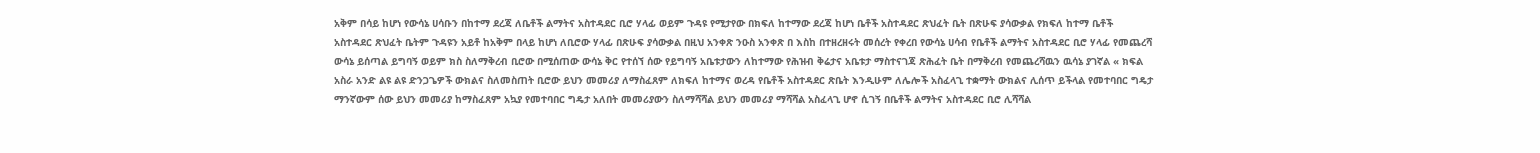አቅም በሳይ ከሆነ የውሳኔ ሀሳቡን በከተማ ደረጃ ለቤቶች ልማትና አስተዳደር ቢሮ ሃላፊ ወይም ጉዳዩ የሚታየው በክፍለ ከተማው ደረጃ ከሆነ ቤቶች አስተዳደር ጽህፈት ቤት በጽሁፍ ያሳውቃል የክፍለ ከተማ ቤቶች አስተዳደር ጽህፈት ቤትም ጉዳዩን አይቶ ከአቅም በላይ ከሆነ ለቢሮው ሃላፊ በጽሁፍ ያሳውቃል በዚህ አንቀጽ ንዑስ አንቀጽ በ እስከ በተዘረዘሩት መሰረት የቀረበ የውሳኔ ሀሳብ የቤቶች ልማትና አስተዳደር ቢሮ ሃላፊ የመጨረሻ ውሳኔ ይሰጣል ይግባኝ ወይም ክስ ስለማቅረብ ቢሮው በሚሰጠው ውሳኔ ቅር የተሰኘ ሰው የይግባኝ አቤቱታውን ለከተማው የሕዝብ ቅሬታና አቤቱታ ማስተናገጃ ጽሕፈት ቤት በማቅረብ የመጨረሻዉን ዉሳኔ ያገኛል « ክፍል አስራ አንድ ልዩ ልዩ ድንጋጌዎች ውክልና ስለመስጠት ቢሮው ይህን መመሪያ ለማስፈጸም ለክፍለ ከተማና ወረዳ የቤቶች አስተዳደር ጽቤት እንዲሁም ለሌሎች አስፈላጊ ተቋማት ውክልና ሊሰጥ ይችላል የመተባበር ግዴታ ማንኛውም ሰው ይህን መመሪያ ከማስፈጸም አኳያ የመተባበር ግዴታ አለበት መመሪያውን ስለማሻሻል ይህን መመሪያ ማሻሻል አስፈላጊ ሆኖ ሲገኝ በቤቶች ልማትና አስተዳደር ቢሮ ሊሻሻል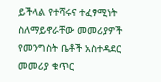ይችላል የተሻሩና ተፈፃሚነት ስለማይኖራቸው መመሪያዎች የመንግስት ቤቶች አስተዳደር መመሪያ ቁጥር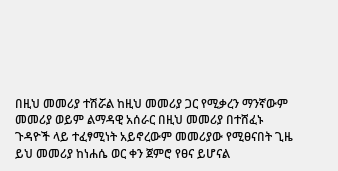በዚህ መመሪያ ተሽሯል ከዚህ መመሪያ ጋር የሚቃረን ማንኛውም መመሪያ ወይም ልማዳዊ አሰራር በዚህ መመሪያ በተሸፈኑ ጉዳዮች ላይ ተፈፃሚነት አይኖረውም መመሪያው የሚፀናበት ጊዜ ይህ መመሪያ ከነሐሴ ወር ቀን ጀምሮ የፀና ይሆናል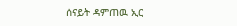ሰናይት ዳምጠዉ ኢር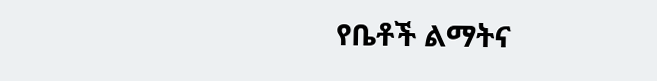የቤቶች ልማትና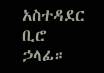አስተዳደር ቢሮ ኃላፊ።